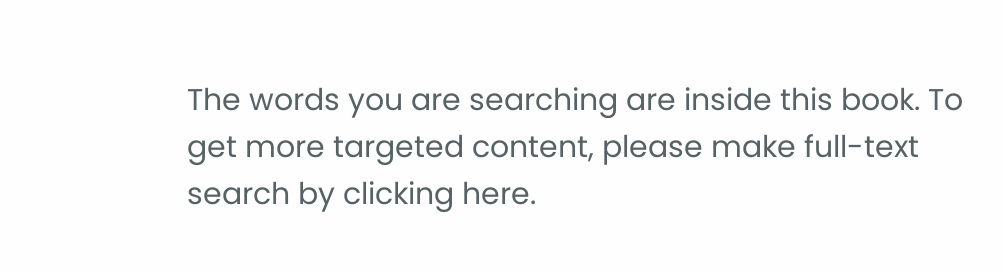The words you are searching are inside this book. To get more targeted content, please make full-text search by clicking here.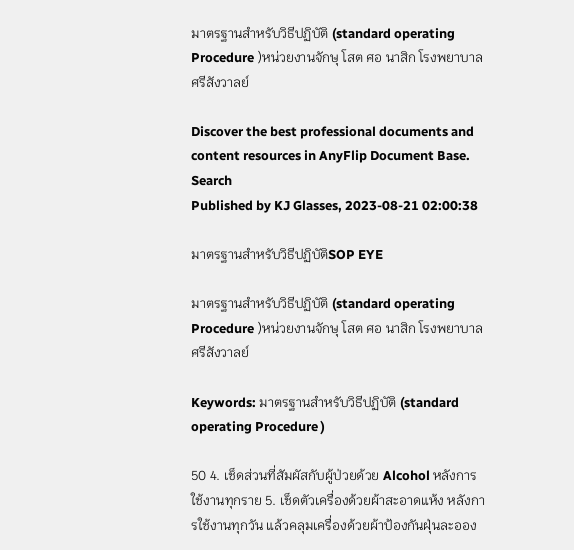มาตรฐานสำหรับวิธีปฏิบัติ (standard operating Procedure )หน่วยงานจักษุ โสต ศอ นาสิก โรงพยาบาลศรีสังวาลย์

Discover the best professional documents and content resources in AnyFlip Document Base.
Search
Published by KJ Glasses, 2023-08-21 02:00:38

มาตรฐานสำหรับวิธีปฏิบัติSOP EYE

มาตรฐานสำหรับวิธีปฏิบัติ (standard operating Procedure )หน่วยงานจักษุ โสต ศอ นาสิก โรงพยาบาลศรีสังวาลย์

Keywords: มาตรฐานสำหรับวิธีปฏิบัติ (standard operating Procedure )

50 4. เช็ดส่วนที่สัมผัสกับผู้ป่วยด้วย Alcohol หลังการใช้งานทุกราย 5. เช็ดตัวเครื่องด้วยผ้าสะอาดแห้ง หลังการใช้งานทุกวัน แล้วคลุมเครื่องด้วยผ้าป้องกันฝุ่นละออง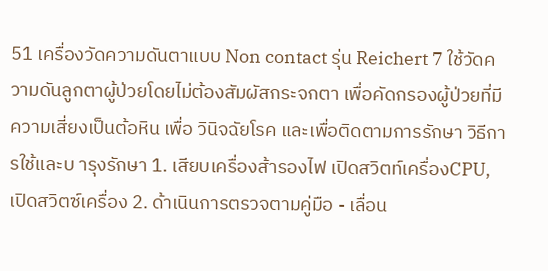51 เครื่องวัดความดันตาแบบ Non contact รุ่น Reichert 7 ใช้วัดความดันลูกตาผู้ป่วยโดยไม่ต้องสัมผัสกระจกตา เพื่อคัดกรองผู้ป่วยที่มีความเสี่ยงเป็นต้อหิน เพื่อ วินิจฉัยโรค และเพื่อติดตามการรักษา วิธีการใช้และบ ารุงรักษา 1. เสียบเครื่องส้ารองไฟ เปิดสวิตท์เครื่องCPU, เปิดสวิตซ์เครื่อง 2. ด้าเนินการตรวจตามคู่มือ - เลื่อน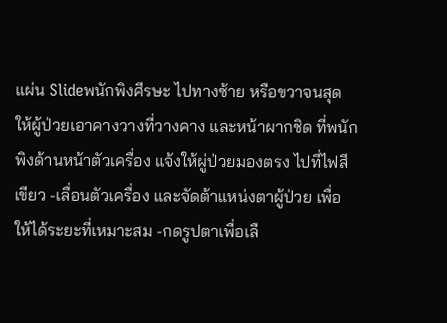แผ่น Slideพนักพิงศีรษะ ไปทางซ้าย หรือขวาจนสุด ให้ผู้ป่วยเอาคางวางที่วางคาง และหน้าผากชิด ที่พนักพิงด้านหน้าตัวเครื่อง แจ้งให้ผู่ป่วยมองตรง ไปที่ไฟสีเขียว -เลื่อนตัวเครื่อง และจัดต้าแหน่งตาผู้ป่วย เพื่อให้ได้ระยะที่เหมาะสม -กดรูปตาเพื่อเลื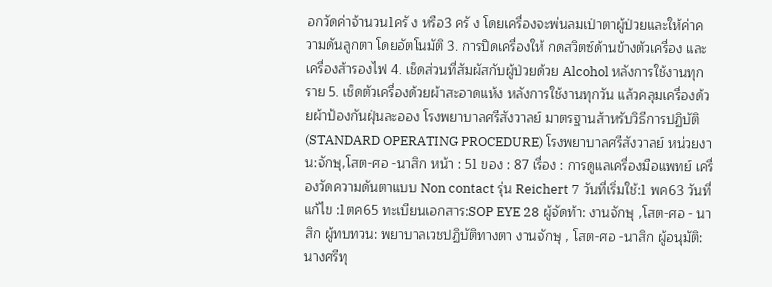อกวัดค่าจ้านวน1ครั ง หรือ3 ครั ง โดยเครื่องจะพ่นลมเป่าตาผู้ป่วยและให้ค่าความดันลูกตา โดยอัตโนมัติ 3. การปิดเครื่องให้ กดสวิตซ์ด้านข้างตัวเครื่อง และเครื่องส้ารองไฟ 4. เช็ดส่วนที่สัมผัสกับผู้ป่วยด้วย Alcohol หลังการใช้งานทุกราย 5. เช็ดตัวเครื่องด้วยผ้าสะอาดแห้ง หลังการใช้งานทุกวัน แล้วคลุมเครื่องด้วยผ้าป้องกันฝุ่นละออง โรงพยาบาลศรีสังวาลย์ มาตรฐานส้าหรับวิธีการปฏิบัติ (STANDARD OPERATING PROCEDURE) โรงพยาบาลศรีสังวาลย์ หน่วยงาน:จักษุ,โสต-ศอ -นาสิก หน้า : 51 ของ : 87 เรื่อง : การดูแลเครื่องมือแพทย์ เครื่องวัดความดันตาแบบ Non contact รุ่น Reichert 7 วันที่เริ่มใช้:1 พค63 วันที่แก้ไข :1ตค65 ทะเบียนเอกสาร:SOP EYE 28 ผู้จัดท้า: งานจักษุ ,โสต-ศอ - นาสิก ผู้ทบทวน: พยาบาลเวชปฏิบัติทางตา งานจักษุ , โสต-ศอ -นาสิก ผู้อนุมัติ: นางศรีทุ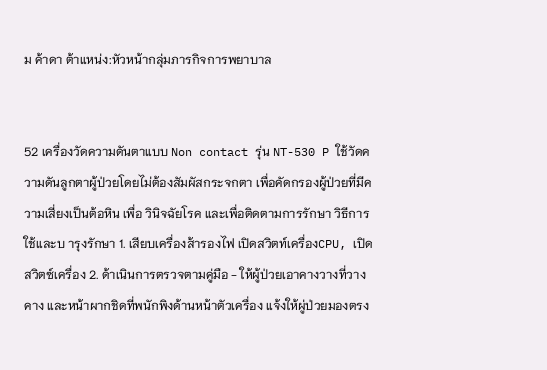ม ค้าดา ต้าแหน่ง:หัวหน้ากลุ่มภารกิจการพยาบาล


52 เครื่องวัดความดันตาแบบ Non contact รุ่น NT-530 P ใช้วัดความดันลูกตาผู้ป่วยโดยไม่ต้องสัมผัสกระจกตา เพื่อคัดกรองผู้ป่วยที่มีความเสี่ยงเป็นต้อหิน เพื่อ วินิจฉัยโรค และเพื่อติดตามการรักษา วิธีการใช้และบ ารุงรักษา 1. เสียบเครื่องส้ารองไฟ เปิดสวิตท์เครื่องCPU, เปิดสวิตซ์เครื่อง 2. ด้าเนินการตรวจตามคู่มือ - ให้ผู้ป่วยเอาคางวางที่วางคาง และหน้าผากชิดที่พนักพิงด้านหน้าตัวเครื่อง แจ้งให้ผู่ป่วยมองตรง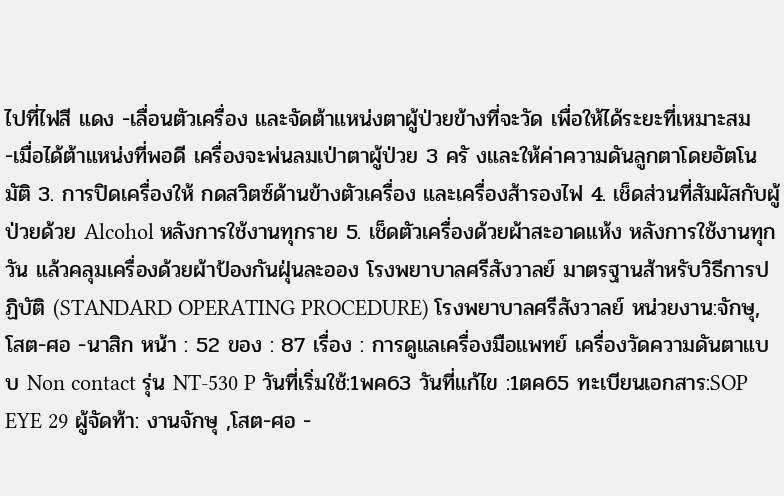ไปที่ไฟสี แดง -เลื่อนตัวเครื่อง และจัดต้าแหน่งตาผู้ป่วยข้างที่จะวัด เพื่อให้ได้ระยะที่เหมาะสม -เมื่อได้ต้าแหน่งที่พอดี เครื่องจะพ่นลมเป่าตาผู้ป่วย 3 ครั งและให้ค่าความดันลูกตาโดยอัตโนมัติ 3. การปิดเครื่องให้ กดสวิตซ์ด้านข้างตัวเครื่อง และเครื่องส้ารองไฟ 4. เช็ดส่วนที่สัมผัสกับผู้ป่วยด้วย Alcohol หลังการใช้งานทุกราย 5. เช็ดตัวเครื่องด้วยผ้าสะอาดแห้ง หลังการใช้งานทุกวัน แล้วคลุมเครื่องด้วยผ้าป้องกันฝุ่นละออง โรงพยาบาลศรีสังวาลย์ มาตรฐานส้าหรับวิธีการปฏิบัติ (STANDARD OPERATING PROCEDURE) โรงพยาบาลศรีสังวาลย์ หน่วยงาน:จักษุ,โสต-ศอ -นาสิก หน้า : 52 ของ : 87 เรื่อง : การดูแลเครื่องมือแพทย์ เครื่องวัดความดันตาแบบ Non contact รุ่น NT-530 P วันที่เริ่มใช้:1พค63 วันที่แก้ไข :1ตค65 ทะเบียนเอกสาร:SOP EYE 29 ผู้จัดท้า: งานจักษุ ,โสต-ศอ -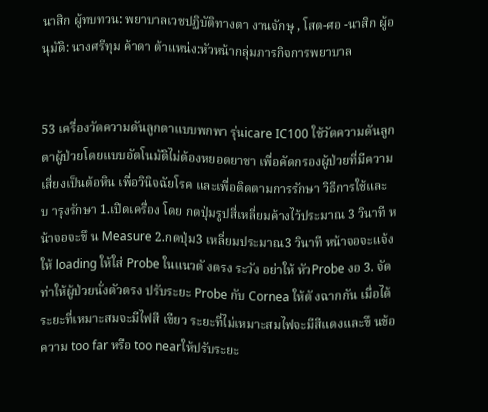นาสิก ผู้ทบทวน: พยาบาลเวชปฏิบัติทางตา งานจักษุ , โสต-ศอ -นาสิก ผู้อนุมัติ: นางศรีทุม ค้าดา ต้าแหน่ง:หัวหน้ากลุ่มภารกิจการพยาบาล


53 เครื่องวัดความดันลูกตาแบบพกพา รุ่นicare IC100 ใช้วัดความดันลูกตาผู้ป่วยโดยแบบอัตโนมัติไม่ต้องหยอดยาชา เพื่อคัดกรองผู้ป่วยที่มีความเสี่ยงเป็นต้อหิน เพื่อวินิจฉัยโรค และเพื่อติดตามการรักษา วิธีการใช้และบ ารุงรักษา 1.เปิดเครื่อง โดย กดปุ่มรูปสี่เหลี่ยมค้างไว้ประมาณ 3 วินาที หน้าจอจะขึ น Measure 2.กดปุ่ม3 เหลี่ยมประมาณ3 วินาที หน้าจอจะแจ้งให้ loading ให้ใส่ Probe ในแนวตั งตรง ระวัง อย่าให้ หัวProbe งอ 3. จัดท่าให้ผู้ป่วยนั่งตัวตรง ปรับระยะ Probe กับ Cornea ให้ตั งฉากกัน เมื่อได้ระยะที่เหมาะสมจะมีไฟสี เขียว ระยะที่ไม่เหมาะสมไฟจะมีสีแดงและขึ นข้อความ too far หรือ too nearให้ปรับระยะ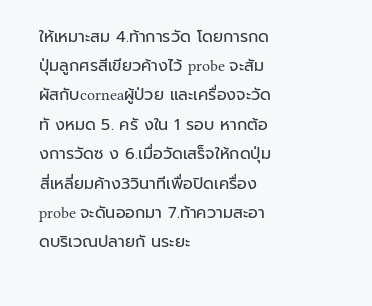ให้เหมาะสม 4.ท้าการวัด โดยการกดปุ่มลูกศรสีเขียวค้างไว้ probe จะสัมผัสกับcorneaผู้ป่วย และเครื่องจะวัดทั งหมด 5. ครั งใน 1 รอบ หากต้องการวัดซ ง 6.เมื่อวัดเสร็จให้กดปุ่มสี่เหลี่ยมค้าง3วินาทีเพื่อปิดเครื่อง probe จะดันออกมา 7.ท้าความสะอาดบริเวณปลายกั นระยะ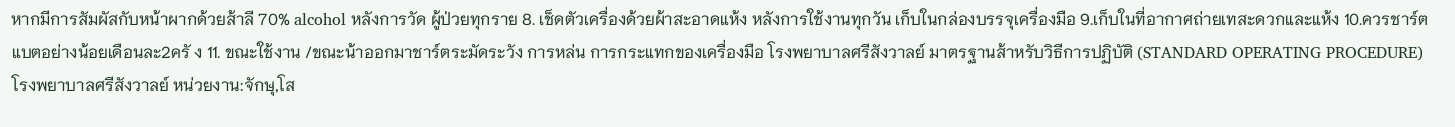หากมีการสัมผัสกับหน้าผากด้วยส้าลี 70% alcohol หลังการวัด ผู้ป่วยทุกราย 8. เช็ดตัวเครื่องด้วยผ้าสะอาดแห้ง หลังการใช้งานทุกวัน เก็บในกล่องบรรจุเครื่องมือ 9.เก็บในที่อากาศถ่ายเทสะดวกและแห้ง 10.ควรชาร์ตแบตอย่างน้อยเดือนละ2ครั ง 11. ขณะใช้งาน /ขณะน้าออกมาชาร์ตระมัดระวัง การหล่น การกระแทกของเครื่องมือ โรงพยาบาลศรีสังวาลย์ มาตรฐานส้าหรับวิธีการปฏิบัติ (STANDARD OPERATING PROCEDURE) โรงพยาบาลศรีสังวาลย์ หน่วยงาน:จักษุ,โส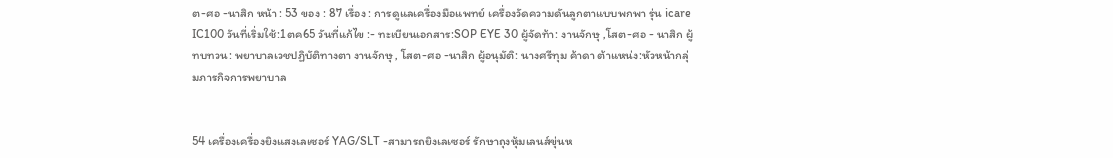ต-ศอ -นาสิก หน้า : 53 ของ : 87 เรื่อง : การดูแลเครื่องมือแพทย์ เครื่องวัดความดันลูกตาแบบพกพา รุ่น icare IC100 วันที่เริ่มใช้:1ตค65 วันที่แก้ไข :- ทะเบียนเอกสาร:SOP EYE 30 ผู้จัดท้า: งานจักษุ ,โสต-ศอ - นาสิก ผู้ทบทวน: พยาบาลเวชปฏิบัติทางตา งานจักษุ , โสต-ศอ -นาสิก ผู้อนุมัติ: นางศรีทุม ค้าดา ต้าแหน่ง:หัวหน้ากลุ่มภารกิจการพยาบาล


54 เครื่องเครื่องยิงแสงเลเซอร์ YAG/SLT -สามารถยิงเลเซอร์ รักษาถุงหุ้มเลนส์ขุ่นห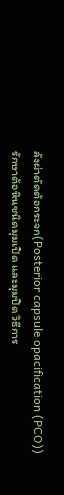ลังผ่าตัดต้อกระจก(Posterior capsule opacification (PCO)) รักษาต้อหินชนิดมุมเปิด และมุมปิด วิธีการ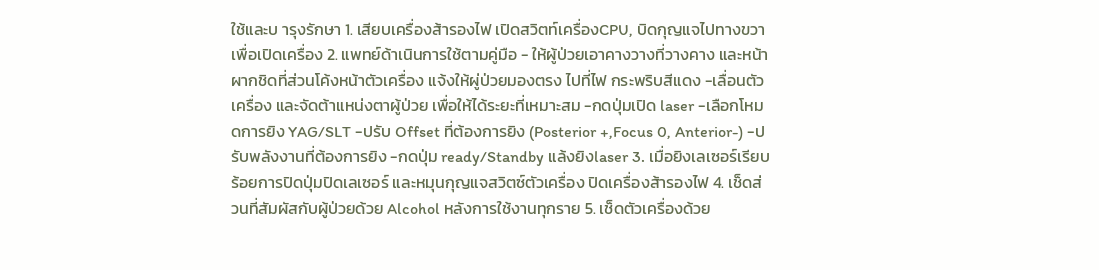ใช้และบ ารุงรักษา 1. เสียบเครื่องส้ารองไฟ เปิดสวิตท์เครื่องCPU, บิดกุญแจไปทางขวาเพื่อเปิดเครื่อง 2. แพทย์ด้าเนินการใช้ตามคู่มือ - ให้ผู้ป่วยเอาคางวางที่วางคาง และหน้าผากชิดที่ส่วนโค้งหน้าตัวเครื่อง แจ้งให้ผู่ป่วยมองตรง ไปที่ไฟ กระพริบสีแดง -เลื่อนตัวเครื่อง และจัดต้าแหน่งตาผู้ป่วย เพื่อให้ได้ระยะที่เหมาะสม -กดปุ่มเปิด laser -เลือกโหมดการยิง YAG/SLT -ปรับ Offset ที่ต้องการยิง (Posterior +,Focus 0, Anterior-) -ปรับพลังงานที่ต้องการยิง -กดปุ่ม ready/Standby แล้งยิงlaser 3. เมื่อยิงเลเซอร์เรียบร้อยการปิดปุ่มปิดเลเซอร์ และหมุนกุญแจสวิตซ์ตัวเครื่อง ปิดเครื่องส้ารองไฟ 4. เช็ดส่วนที่สัมผัสกับผู้ป่วยด้วย Alcohol หลังการใช้งานทุกราย 5. เช็ดตัวเครื่องด้วย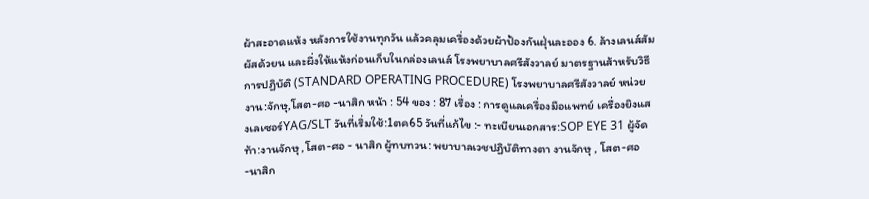ผ้าสะอาดแห้ง หลังการใช้งานทุกวัน แล้วคลุมเครื่องด้วยผ้าป้องกันฝุ่นละออง 6. ล้างเลนส์สัมผัสด้วยน และผึ่งให้แห้งก่อนเก็บในกล่องเลนส์ โรงพยาบาลศรีสังวาลย์ มาตรฐานส้าหรับวิธีการปฏิบัติ (STANDARD OPERATING PROCEDURE) โรงพยาบาลศรีสังวาลย์ หน่วยงาน:จักษุ,โสต-ศอ -นาสิก หน้า : 54 ของ : 87 เรื่อง : การดูแลเครื่องมือแพทย์ เครื่องยิงแสงเลเซอร์YAG/SLT วันที่เริ่มใช้:1ตค65 วันที่แก้ไข :- ทะเบียนเอกสาร:SOP EYE 31 ผู้จัดท้า:งานจักษุ ,โสต-ศอ - นาสิก ผู้ทบทวน: พยาบาลเวชปฏิบัติทางตา งานจักษุ , โสต-ศอ -นาสิก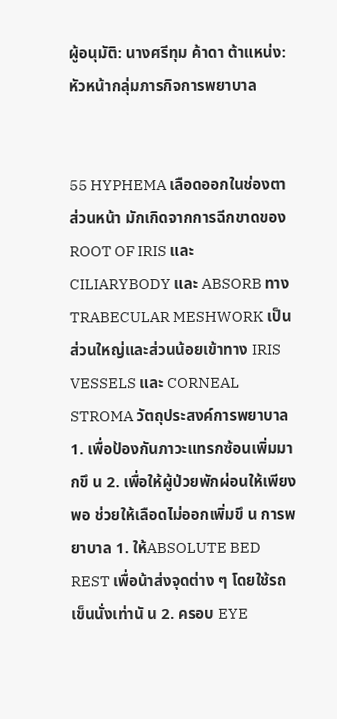ผู้อนุมัติ: นางศรีทุม ค้าดา ต้าแหน่ง:หัวหน้ากลุ่มภารกิจการพยาบาล


55 HYPHEMA เลือดออกในช่องตาส่วนหน้า มักเกิดจากการฉีกขาดของ ROOT OF IRIS และ CILIARYBODY และ ABSORB ทาง TRABECULAR MESHWORK เป็นส่วนใหญ่และส่วนน้อยเข้าทาง IRIS VESSELS และ CORNEAL STROMA วัตถุประสงค์การพยาบาล 1. เพื่อป้องกันภาวะแทรกซ้อนเพิ่มมากขึ น 2. เพื่อให้ผู้ป่วยพักผ่อนให้เพียงพอ ช่วยให้เลือดไม่ออกเพิ่มขึ น การพยาบาล 1. ให้ABSOLUTE BED REST เพื่อน้าส่งจุดต่าง ๆ โดยใช้รถเข็นนั่งเท่านั น 2. ครอบ EYE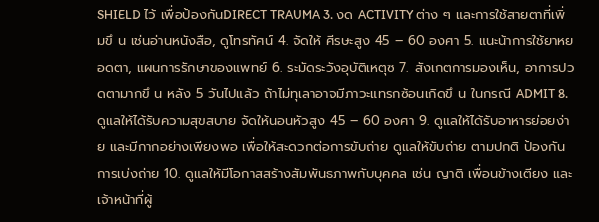SHIELD ไว้ เพื่อป้องกันDIRECT TRAUMA 3. งด ACTIVITY ต่าง ๆ และการใช้สายตาที่เพิ่มขึ น เช่นอ่านหนังสือ, ดูโทรทัศน์ 4. จัดให้ ศีรษะสูง 45 – 60 องศา 5. แนะน้าการใช้ยาหยอดตา, แผนการรักษาของแพทย์ 6. ระมัดระวังอุบัติเหตุซ 7. สังเกตการมองเห็น, อาการปวดตามากขึ น หลัง 5 วันไปแล้ว ถ้าไม่ทุเลาอาจมีภาวะแทรกซ้อนเกิดขึ น ในกรณี ADMIT 8. ดูแลให้ได้รับความสุขสบาย จัดให้นอนหัวสูง 45 – 60 องศา 9. ดูแลให้ได้รับอาหารย่อยง่าย และมีกากอย่างเพียงพอ เพื่อให้สะดวกต่อการขับถ่าย ดูแลให้ขับถ่าย ตามปกติ ป้องกันการเบ่งถ่าย 10. ดูแลให้มีโอกาสสร้างสัมพันธภาพกับบุคคล เช่น ญาติ เพื่อนข้างเตียง และเจ้าหน้าที่ผู้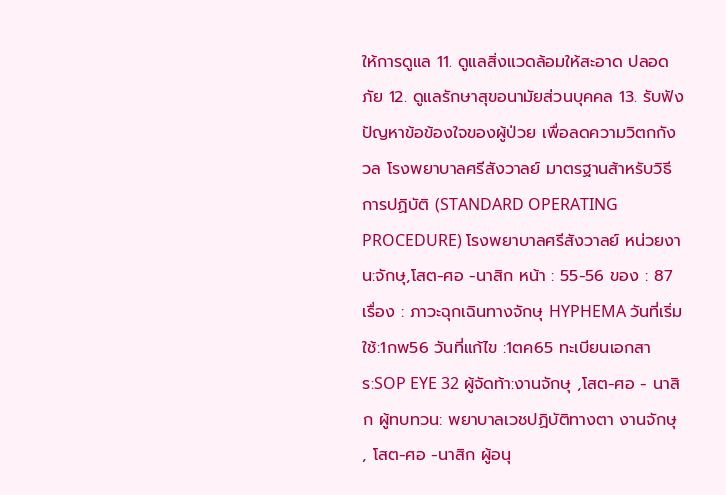ให้การดูแล 11. ดูแลสิ่งแวดล้อมให้สะอาด ปลอดภัย 12. ดูแลรักษาสุขอนามัยส่วนบุคคล 13. รับฟังปัญหาข้อข้องใจของผู้ป่วย เพื่อลดความวิตกกังวล โรงพยาบาลศรีสังวาลย์ มาตรฐานส้าหรับวิธีการปฏิบัติ (STANDARD OPERATING PROCEDURE) โรงพยาบาลศรีสังวาลย์ หน่วยงาน:จักษุ,โสต-ศอ -นาสิก หน้า : 55-56 ของ : 87 เรื่อง : ภาวะฉุกเฉินทางจักษุ HYPHEMA วันที่เริ่มใช้:1กพ56 วันที่แก้ไข :1ตค65 ทะเบียนเอกสาร:SOP EYE 32 ผู้จัดท้า:งานจักษุ ,โสต-ศอ - นาสิก ผู้ทบทวน: พยาบาลเวชปฏิบัติทางตา งานจักษุ , โสต-ศอ -นาสิก ผู้อนุ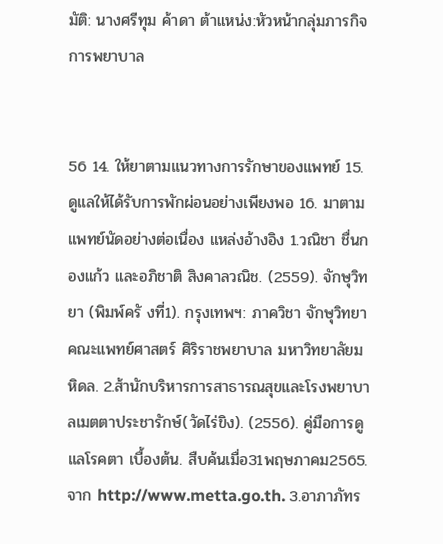มัติ: นางศรีทุม ค้าดา ต้าแหน่ง:หัวหน้ากลุ่มภารกิจการพยาบาล


56 14. ให้ยาตามแนวทางการรักษาของแพทย์ 15. ดูแลให้ได้รับการพักผ่อนอย่างเพียงพอ 16. มาตามแพทย์นัดอย่างต่อเนื่อง แหล่งอ้างอิง 1.วณิชา ชื่นกองแก้ว และอภิชาติ สิงคาลวณิช. (2559). จักษุวิทยา (พิมพ์ครั งที่1). กรุงเทพฯ: ภาควิชา จักษุวิทยา คณะแพทย์ศาสตร์ ศิริราชพยาบาล มหาวิทยาลัยมหิดล. 2.ส้านักบริหารการสาธารณสุขและโรงพยาบาลเมตตาประชารักษ์(วัดไร่ขิง). (2556). คู่มือการดูแลโรคตา เบื้องต้น. สืบค้นเมื่อ31พฤษภาคม2565. จาก http://www.metta.go.th. 3.อาภาภัทร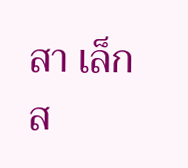สา เล็กส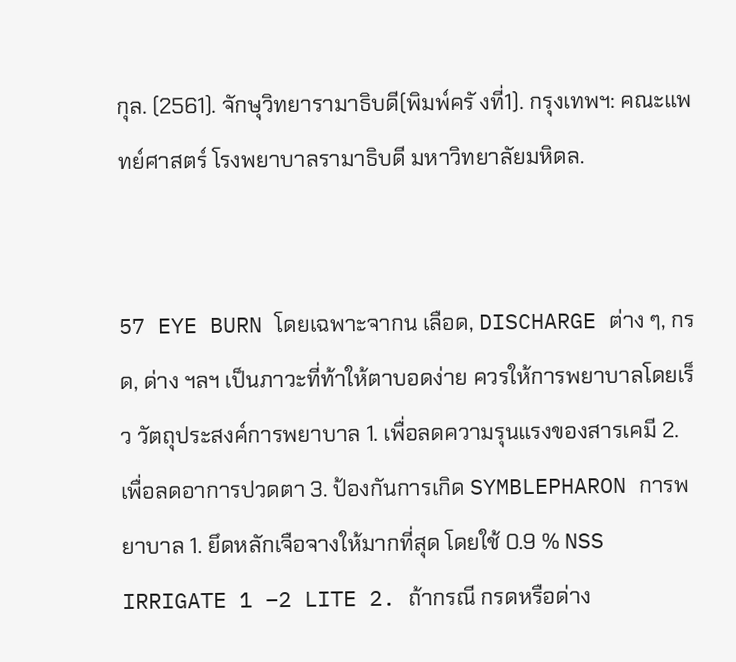กุล. (2561). จักษุวิทยารามาธิบดี(พิมพ์ครั งที่1). กรุงเทพฯ: คณะแพทย์ศาสตร์ โรงพยาบาลรามาธิบดี มหาวิทยาลัยมหิดล.


57 EYE BURN โดยเฉพาะจากน เลือด, DISCHARGE ต่าง ๆ, กรด, ด่าง ฯลฯ เป็นภาวะที่ท้าให้ตาบอดง่าย ควรให้การพยาบาลโดยเร็ว วัตถุประสงค์การพยาบาล 1. เพื่อลดความรุนแรงของสารเคมี 2. เพื่อลดอาการปวดตา 3. ป้องกันการเกิด SYMBLEPHARON การพยาบาล 1. ยึดหลักเจือจางให้มากที่สุด โดยใช้ 0.9 % NSS IRRIGATE 1 –2 LITE 2. ถ้ากรณี กรดหรือด่าง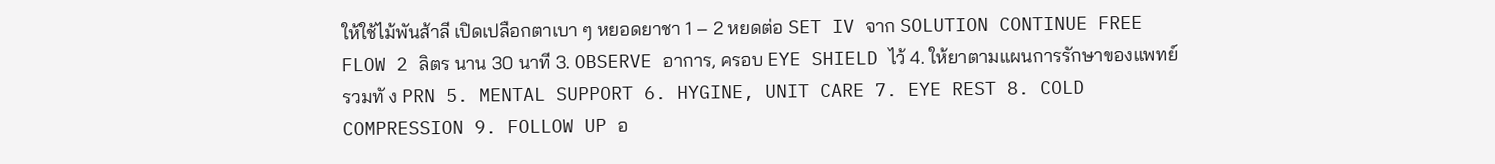ให้ใช้ไม้พันส้าลี เปิดเปลือกตาเบา ๆ หยอดยาชา 1 – 2 หยดต่อ SET IV จาก SOLUTION CONTINUE FREE FLOW 2 ลิตร นาน 30 นาที 3. OBSERVE อาการ, ครอบ EYE SHIELD ไว้ 4. ให้ยาตามแผนการรักษาของแพทย์ รวมทั ง PRN 5. MENTAL SUPPORT 6. HYGINE, UNIT CARE 7. EYE REST 8. COLD COMPRESSION 9. FOLLOW UP อ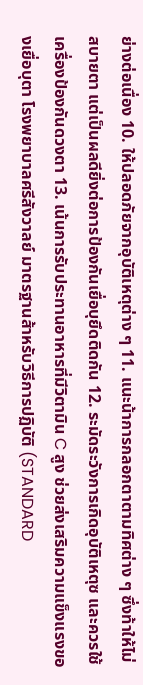ย่างต่อเนื่อง 10. ให้ปลอดภัยจากอุบัติเหตุต่าง ๆ 11. แนะน้าการกลอกตาตามทิศต่าง ๆ ซึ่งท้าให้ไม่สบายตา แต่เป็นผลดียิ่งต่อการป้องกันเยื่อบุยึดติดกัน 12. ระมัดระวังการเกิดอุบัติเหตุซ และควรใช้เครื่องป้องกันดวงตา 13. เน้นการรับประทานอาหารที่มีวิตามิน C สูง ช่วยส่งเสริมความแข็งแรงของเยื่อบุตา โรงพยาบาลศรีสังวาลย์ มาตรฐานส้าหรับวิธีการปฏิบัติ (STANDARD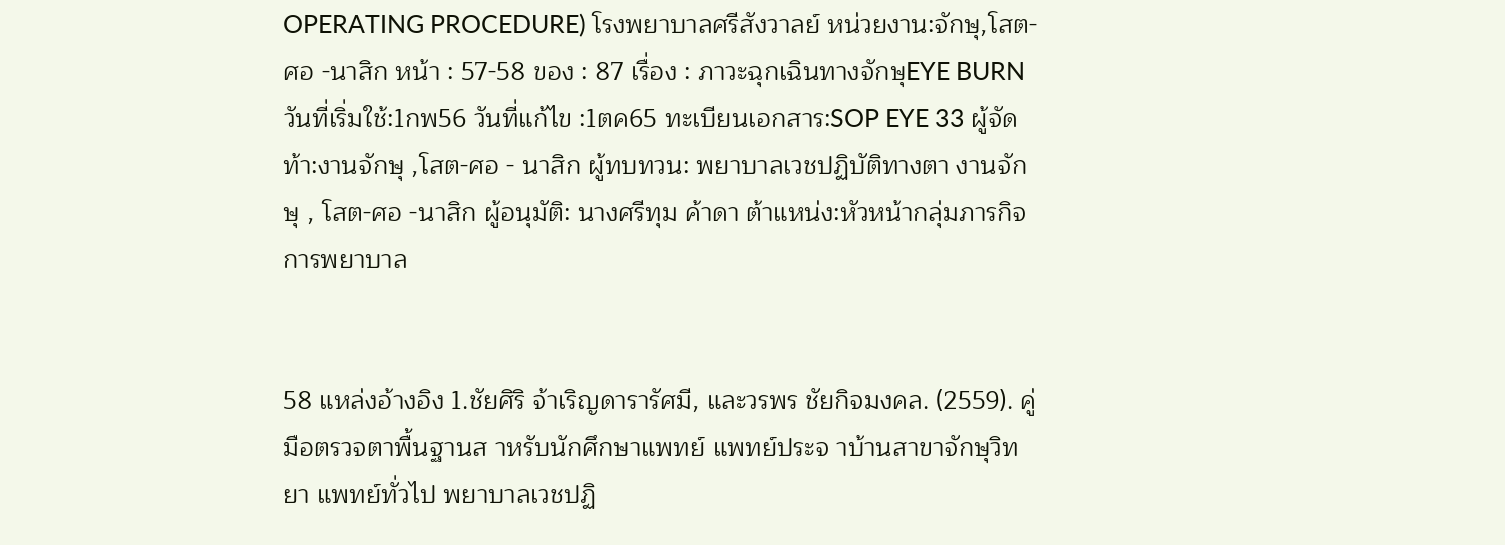OPERATING PROCEDURE) โรงพยาบาลศรีสังวาลย์ หน่วยงาน:จักษุ,โสต-ศอ -นาสิก หน้า : 57-58 ของ : 87 เรื่อง : ภาวะฉุกเฉินทางจักษุEYE BURN วันที่เริ่มใช้:1กพ56 วันที่แก้ไข :1ตค65 ทะเบียนเอกสาร:SOP EYE 33 ผู้จัดท้า:งานจักษุ ,โสต-ศอ - นาสิก ผู้ทบทวน: พยาบาลเวชปฏิบัติทางตา งานจักษุ , โสต-ศอ -นาสิก ผู้อนุมัติ: นางศรีทุม ค้าดา ต้าแหน่ง:หัวหน้ากลุ่มภารกิจการพยาบาล


58 แหล่งอ้างอิง 1.ชัยศิริ จ้าเริญดารารัศมี, และวรพร ชัยกิจมงคล. (2559). คู่มือตรวจตาพื้นฐานส าหรับนักศึกษาแพทย์ แพทย์ประจ าบ้านสาขาจักษุวิทยา แพทย์ทั่วไป พยาบาลเวชปฏิ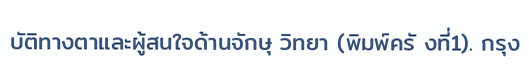บัติทางตาและผู้สนใจด้านจักษุ วิทยา (พิมพ์ครั งที่1). กรุง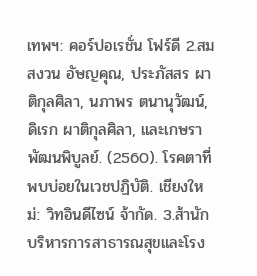เทพฯ: คอร์ปอเรชั่น โฟร์ดี 2.สมสงวน อัษญคุณ, ประภัสสร ผาติกุลศิลา, นภาพร ตนานุวัฒน์, ดิเรก ผาติกุลศิลา, และเกษรา พัฒนพิบูลย์. (2560). โรคตาที่พบบ่อยในเวชปฏิบัติ. เชียงใหม่: วิทอินดีไซน์ จ้ากัด. 3.ส้านักบริหารการสาธารณสุขและโรง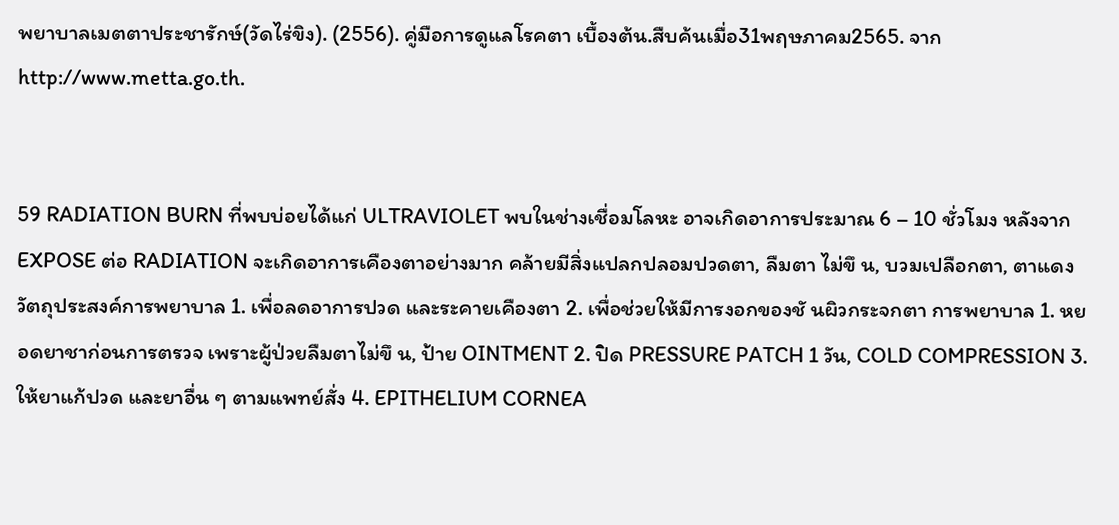พยาบาลเมตตาประชารักษ์(วัดไร่ขิง). (2556). คู่มือการดูแลโรคตา เบื้องต้น.สืบค้นเมื่อ31พฤษภาคม2565. จาก http://www.metta.go.th.


59 RADIATION BURN ที่พบบ่อยได้แก่ ULTRAVIOLET พบในช่างเชื่อมโลหะ อาจเกิดอาการประมาณ 6 – 10 ชั่วโมง หลังจาก EXPOSE ต่อ RADIATION จะเกิดอาการเคืองตาอย่างมาก คล้ายมีสิ่งแปลกปลอมปวดตา, ลืมตา ไม่ขึ น, บวมเปลือกตา, ตาแดง วัตถุประสงค์การพยาบาล 1. เพื่อลดอาการปวด และระคายเคืองตา 2. เพื่อช่วยให้มีการงอกของชั นผิวกระจกตา การพยาบาล 1. หยอดยาชาก่อนการตรวจ เพราะผู้ป่วยลืมตาไม่ขึ น, ป้าย OINTMENT 2. ปิด PRESSURE PATCH 1 วัน, COLD COMPRESSION 3. ให้ยาแก้ปวด และยาอื่น ๆ ตามแพทย์สั่ง 4. EPITHELIUM CORNEA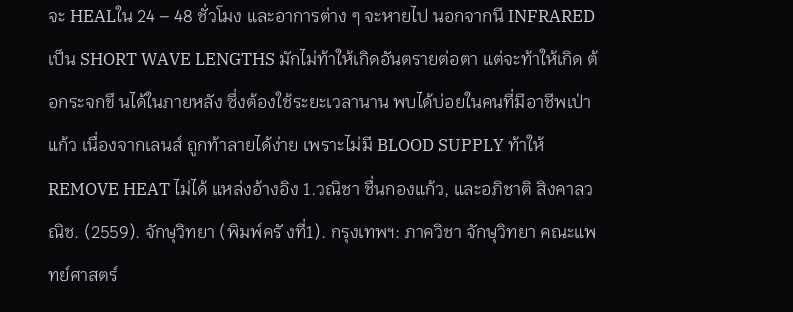จะ HEALใน 24 – 48 ชั่วโมง และอาการต่าง ๆ จะหายไป นอกจากนี INFRARED เป็น SHORT WAVE LENGTHS มักไม่ท้าให้เกิดอันตรายต่อตา แต่จะท้าให้เกิด ต้อกระจกขึ นได้ในภายหลัง ซึ่งต้องใช้ระยะเวลานาน พบได้บ่อยในคนที่มีอาชีพเป่าแก้ว เนื่องจากเลนส์ ถูกท้าลายได้ง่าย เพราะไม่มี BLOOD SUPPLY ท้าให้REMOVE HEAT ไม่ได้ แหล่งอ้างอิง 1.วณิชา ชื่นกองแก้ว, และอภิชาติ สิงคาลวณิช. (2559). จักษุวิทยา (พิมพ์ครั งที่1). กรุงเทพฯ: ภาควิชา จักษุวิทยา คณะแพทย์ศาสตร์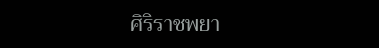ศิริราชพยา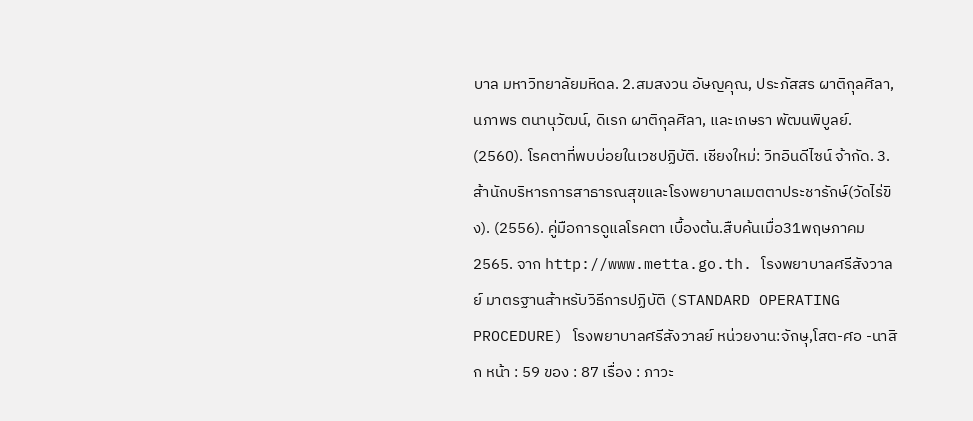บาล มหาวิทยาลัยมหิดล. 2.สมสงวน อัษญคุณ, ประภัสสร ผาติกุลศิลา, นภาพร ตนานุวัฒน์, ดิเรก ผาติกุลศิลา, และเกษรา พัฒนพิบูลย์. (2560). โรคตาที่พบบ่อยในเวชปฏิบัติ. เชียงใหม่: วิทอินดีไซน์ จ้ากัด. 3.ส้านักบริหารการสาธารณสุขและโรงพยาบาลเมตตาประชารักษ์(วัดไร่ขิง). (2556). คู่มือการดูแลโรคตา เบื้องต้น.สืบค้นเมื่อ31พฤษภาคม2565. จาก http://www.metta.go.th. โรงพยาบาลศรีสังวาลย์ มาตรฐานส้าหรับวิธีการปฏิบัติ (STANDARD OPERATING PROCEDURE) โรงพยาบาลศรีสังวาลย์ หน่วยงาน:จักษุ,โสต-ศอ -นาสิก หน้า : 59 ของ : 87 เรื่อง : ภาวะ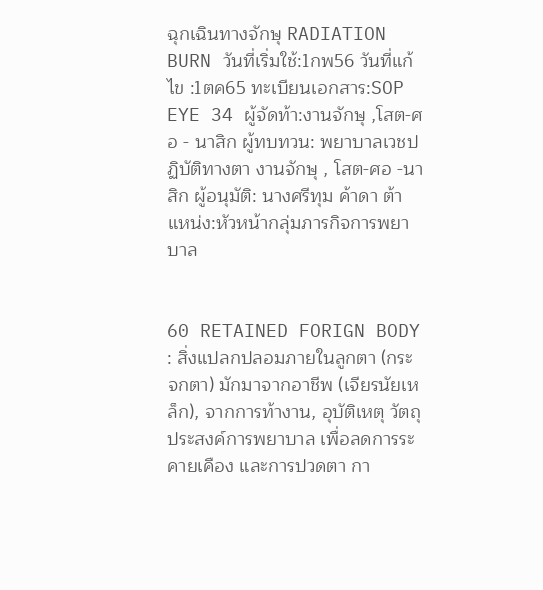ฉุกเฉินทางจักษุ RADIATION BURN วันที่เริ่มใช้:1กพ56 วันที่แก้ไข :1ตค65 ทะเบียนเอกสาร:SOP EYE 34 ผู้จัดท้า:งานจักษุ ,โสต-ศอ - นาสิก ผู้ทบทวน: พยาบาลเวชปฏิบัติทางตา งานจักษุ , โสต-ศอ -นาสิก ผู้อนุมัติ: นางศรีทุม ค้าดา ต้าแหน่ง:หัวหน้ากลุ่มภารกิจการพยาบาล


60 RETAINED FORIGN BODY : สิ่งแปลกปลอมภายในลูกตา (กระจกตา) มักมาจากอาชีพ (เจียรนัยเหล็ก), จากการท้างาน, อุบัติเหตุ วัตถุประสงค์การพยาบาล เพื่อลดการระคายเคือง และการปวดตา กา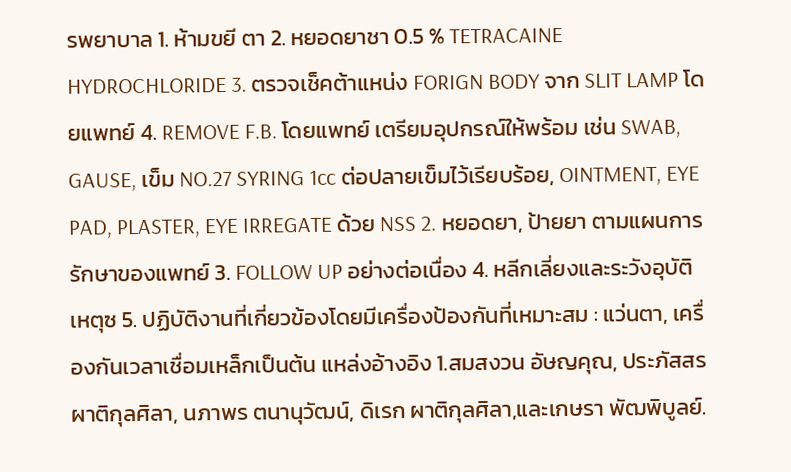รพยาบาล 1. ห้ามขยี ตา 2. หยอดยาชา 0.5 % TETRACAINE HYDROCHLORIDE 3. ตรวจเช็คต้าแหน่ง FORIGN BODY จาก SLIT LAMP โดยแพทย์ 4. REMOVE F.B. โดยแพทย์ เตรียมอุปกรณ์ให้พร้อม เช่น SWAB, GAUSE, เข็ม NO.27 SYRING 1cc ต่อปลายเข็มไว้เรียบร้อย, OINTMENT, EYE PAD, PLASTER, EYE IRREGATE ด้วย NSS 2. หยอดยา, ป้ายยา ตามแผนการรักษาของแพทย์ 3. FOLLOW UP อย่างต่อเนื่อง 4. หลีกเลี่ยงและระวังอุบัติเหตุซ 5. ปฏิบัติงานที่เกี่ยวข้องโดยมีเครื่องป้องกันที่เหมาะสม : แว่นตา, เครื่องกันเวลาเชื่อมเหล็กเป็นต้น แหล่งอ้างอิง 1.สมสงวน อัษญคุณ, ประภัสสร ผาติกุลศิลา, นภาพร ตนานุวัฒน์, ดิเรก ผาติกุลศิลา,และเกษรา พัฒพิบูลย์.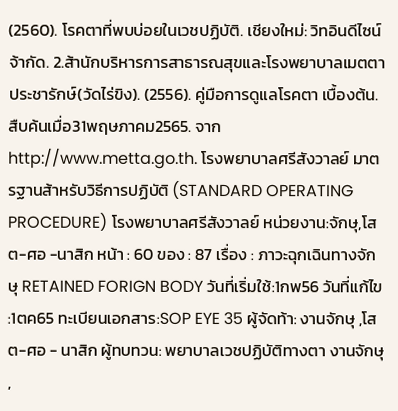(2560). โรคตาที่พบบ่อยในเวชปฏิบัติ. เชียงใหม่: วิทอินดีไซน์ จ้ากัด. 2.ส้านักบริหารการสาธารณสุขและโรงพยาบาลเมตตาประชารักษ์(วัดไร่ขิง). (2556). คู่มือการดูแลโรคตา เบื้องต้น. สืบค้นเมื่อ31พฤษภาคม2565. จาก http://www.metta.go.th. โรงพยาบาลศรีสังวาลย์ มาตรฐานส้าหรับวิธีการปฏิบัติ (STANDARD OPERATING PROCEDURE) โรงพยาบาลศรีสังวาลย์ หน่วยงาน:จักษุ,โสต-ศอ -นาสิก หน้า : 60 ของ : 87 เรื่อง : ภาวะฉุกเฉินทางจักษุ RETAINED FORIGN BODY วันที่เริ่มใช้:1กพ56 วันที่แก้ไข :1ตค65 ทะเบียนเอกสาร:SOP EYE 35 ผู้จัดท้า: งานจักษุ ,โสต-ศอ - นาสิก ผู้ทบทวน: พยาบาลเวชปฏิบัติทางตา งานจักษุ ,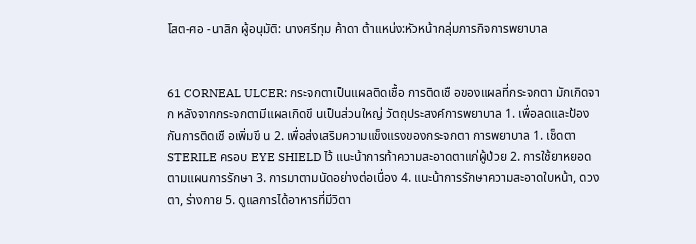โสต-ศอ -นาสิก ผู้อนุมัติ: นางศรีทุม ค้าดา ต้าแหน่ง:หัวหน้ากลุ่มภารกิจการพยาบาล


61 CORNEAL ULCER: กระจกตาเป็นแผลติดเชื้อ การติดเชื อของแผลที่กระจกตา มักเกิดจาก หลังจากกระจกตามีแผลเกิดขึ นเป็นส่วนใหญ่ วัตถุประสงค์การพยาบาล 1. เพื่อลดและป้องกันการติดเชื อเพิ่มขึ น 2. เพื่อส่งเสริมความแข็งแรงของกระจกตา การพยาบาล 1. เช็ดตา STERILE ครอบ EYE SHIELD ไว้ แนะน้าการท้าความสะอาดตาแก่ผู้ป่วย 2. การใช้ยาหยอดตามแผนการรักษา 3. การมาตามนัดอย่างต่อเนื่อง 4. แนะน้าการรักษาความสะอาดใบหน้า, ดวงตา, ร่างกาย 5. ดูแลการได้อาหารที่มีวิตา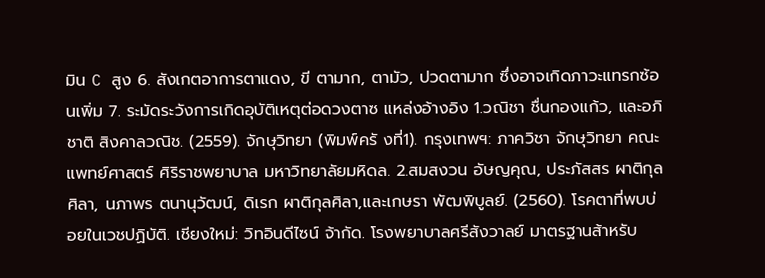มิน C สูง 6. สังเกตอาการตาแดง, ขี ตามาก, ตามัว, ปวดตามาก ซึ่งอาจเกิดภาวะแทรกซ้อนเพิ่ม 7. ระมัดระวังการเกิดอุบัติเหตุต่อดวงตาซ แหล่งอ้างอิง 1.วณิชา ชื่นกองแก้ว, และอภิชาติ สิงคาลวณิช. (2559). จักษุวิทยา (พิมพ์ครั งที่1). กรุงเทพฯ: ภาควิชา จักษุวิทยา คณะแพทย์ศาสตร์ ศิริราชพยาบาล มหาวิทยาลัยมหิดล. 2.สมสงวน อัษญคุณ, ประภัสสร ผาติกุลศิลา, นภาพร ตนานุวัฒน์, ดิเรก ผาติกุลศิลา,และเกษรา พัฒพิบูลย์. (2560). โรคตาที่พบบ่อยในเวชปฏิบัติ. เชียงใหม่: วิทอินดีไซน์ จ้ากัด. โรงพยาบาลศรีสังวาลย์ มาตรฐานส้าหรับ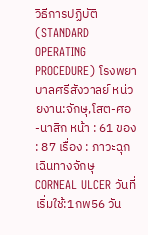วิธีการปฏิบัติ (STANDARD OPERATING PROCEDURE) โรงพยาบาลศรีสังวาลย์ หน่วยงาน:จักษุ,โสต-ศอ -นาสิก หน้า : 61 ของ : 87 เรื่อง : ภาวะฉุกเฉินทางจักษุ CORNEAL ULCER วันที่เริ่มใช้:1กพ56 วัน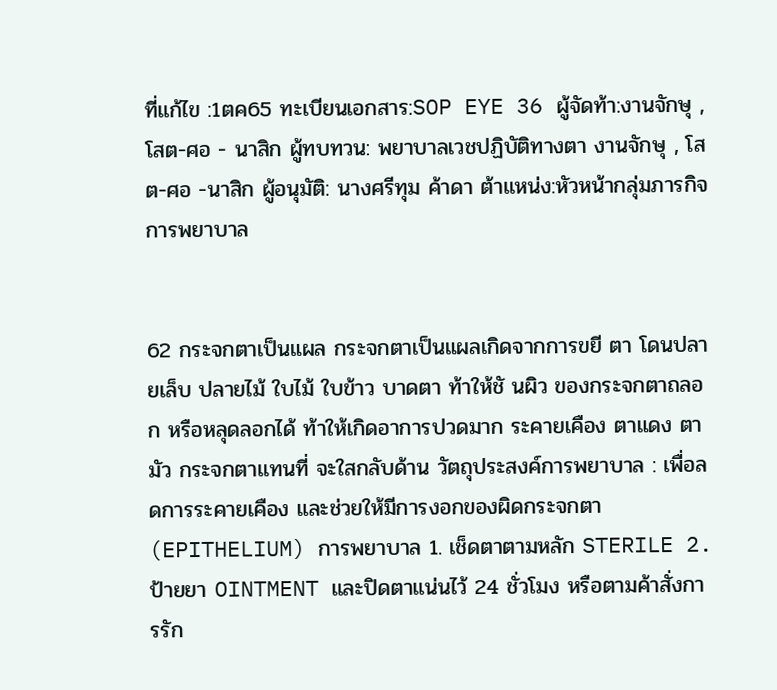ที่แก้ไข :1ตค65 ทะเบียนเอกสาร:SOP EYE 36 ผู้จัดท้า:งานจักษุ ,โสต-ศอ - นาสิก ผู้ทบทวน: พยาบาลเวชปฏิบัติทางตา งานจักษุ , โสต-ศอ -นาสิก ผู้อนุมัติ: นางศรีทุม ค้าดา ต้าแหน่ง:หัวหน้ากลุ่มภารกิจการพยาบาล


62 กระจกตาเป็นแผล กระจกตาเป็นแผลเกิดจากการขยี ตา โดนปลายเล็บ ปลายไม้ ใบไม้ ใบข้าว บาดตา ท้าให้ชั นผิว ของกระจกตาถลอก หรือหลุดลอกได้ ท้าให้เกิดอาการปวดมาก ระคายเคือง ตาแดง ตามัว กระจกตาแทนที่ จะใสกลับด้าน วัตถุประสงค์การพยาบาล : เพื่อลดการระคายเคือง และช่วยให้มีการงอกของผิดกระจกตา (EPITHELIUM) การพยาบาล 1. เช็ดตาตามหลัก STERILE 2. ป้ายยา OINTMENT และปิดตาแน่นไว้ 24 ชั่วโมง หรือตามค้าสั่งการรัก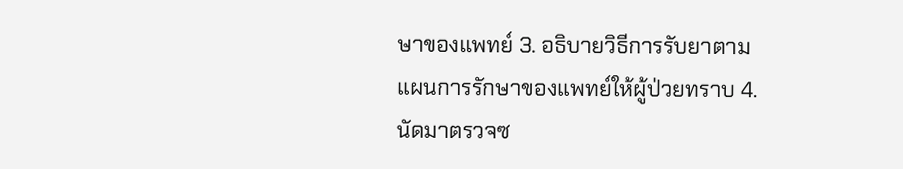ษาของแพทย์ 3. อธิบายวิธีการรับยาตามแผนการรักษาของแพทย์ให้ผู้ป่วยทราบ 4. นัดมาตรวจซ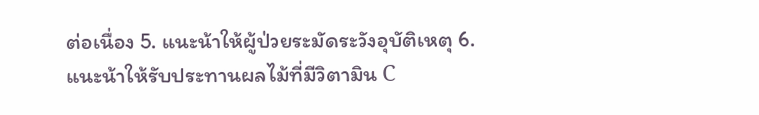ต่อเนื่อง 5. แนะน้าให้ผู้ป่วยระมัดระวังอุบัติเหตุ 6. แนะน้าให้รับประทานผลไม้ที่มีวิตามิน C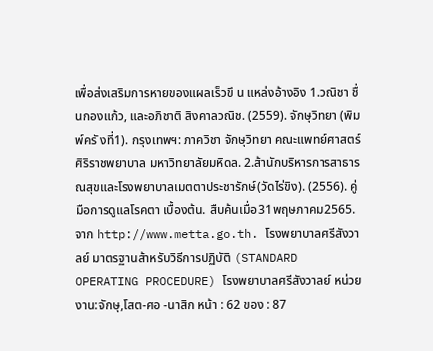เพื่อส่งเสริมการหายของแผลเร็วขึ น แหล่งอ้างอิง 1.วณิชา ชื่นกองแก้ว, และอภิชาติ สิงคาลวณิช. (2559). จักษุวิทยา (พิมพ์ครั งที่1). กรุงเทพฯ: ภาควิชา จักษุวิทยา คณะแพทย์ศาสตร์ ศิริราชพยาบาล มหาวิทยาลัยมหิดล. 2.ส้านักบริหารการสาธารณสุขและโรงพยาบาลเมตตาประชารักษ์(วัดไร่ขิง). (2556). คู่มือการดูแลโรคตา เบื้องต้น. สืบค้นเมื่อ31พฤษภาคม2565. จาก http://www.metta.go.th. โรงพยาบาลศรีสังวาลย์ มาตรฐานส้าหรับวิธีการปฏิบัติ (STANDARD OPERATING PROCEDURE) โรงพยาบาลศรีสังวาลย์ หน่วยงาน:จักษุ,โสต-ศอ -นาสิก หน้า : 62 ของ : 87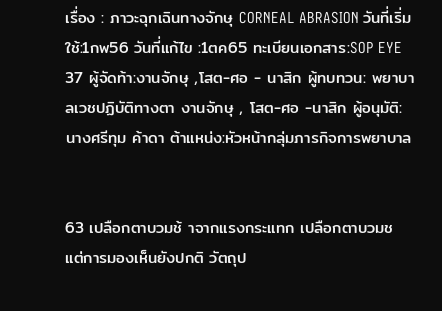เรื่อง : ภาวะฉุกเฉินทางจักษุ CORNEAL ABRASION วันที่เริ่มใช้:1กพ56 วันที่แก้ไข :1ตค65 ทะเบียนเอกสาร:SOP EYE 37 ผู้จัดท้า:งานจักษุ ,โสต-ศอ - นาสิก ผู้ทบทวน: พยาบาลเวชปฏิบัติทางตา งานจักษุ , โสต-ศอ -นาสิก ผู้อนุมัติ: นางศรีทุม ค้าดา ต้าแหน่ง:หัวหน้ากลุ่มภารกิจการพยาบาล


63 เปลือกตาบวมช้ าจากแรงกระแทก เปลือกตาบวมช แต่การมองเห็นยังปกติ วัตถุป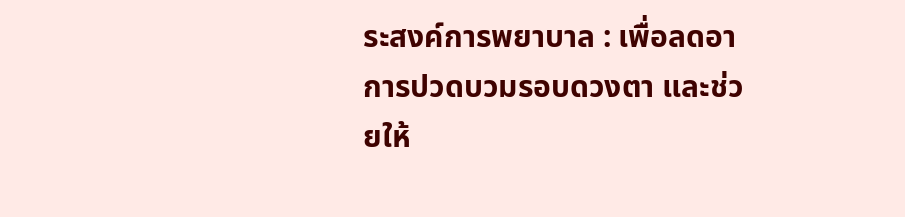ระสงค์การพยาบาล : เพื่อลดอาการปวดบวมรอบดวงตา และช่วยให้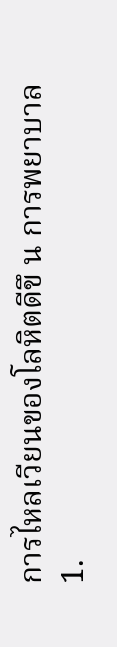การไหลเวียนของโลหิตดีขึ น การพยาบาล 1.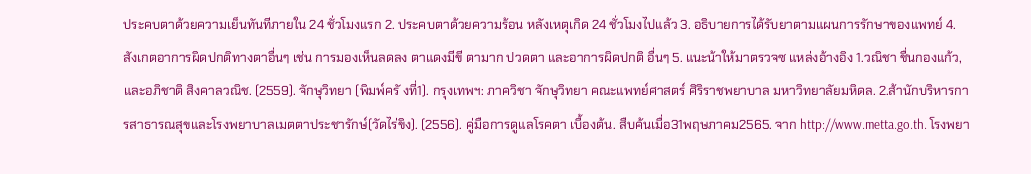ประคบตาด้วยความเย็นทันทีภายใน 24 ชั่วโมงแรก 2. ประคบตาด้วยความร้อน หลังเหตุเกิด 24 ชั่วโมงไปแล้ว 3. อธิบายการได้รับยาตามแผนการรักษาของแพทย์ 4. สังเกตอาการผิดปกติทางตาอื่นๆ เช่น การมองเห็นลดลง ตาแดงมีขี ตามาก ปวดตา และอาการผิดปกติ อื่นๆ 5. แนะน้าให้มาตรวจซ แหล่งอ้างอิง 1.วณิชา ชื่นกองแก้ว, และอภิชาติ สิงคาลวณิช. (2559). จักษุวิทยา (พิมพ์ครั งที่1). กรุงเทพฯ: ภาควิชา จักษุวิทยา คณะแพทย์ศาสตร์ ศิริราชพยาบาล มหาวิทยาลัยมหิดล. 2.ส้านักบริหารการสาธารณสุขและโรงพยาบาลเมตตาประชารักษ์(วัดไร่ขิง). (2556). คู่มือการดูแลโรคตา เบื้องต้น. สืบค้นเมื่อ31พฤษภาคม2565. จาก http://www.metta.go.th. โรงพยา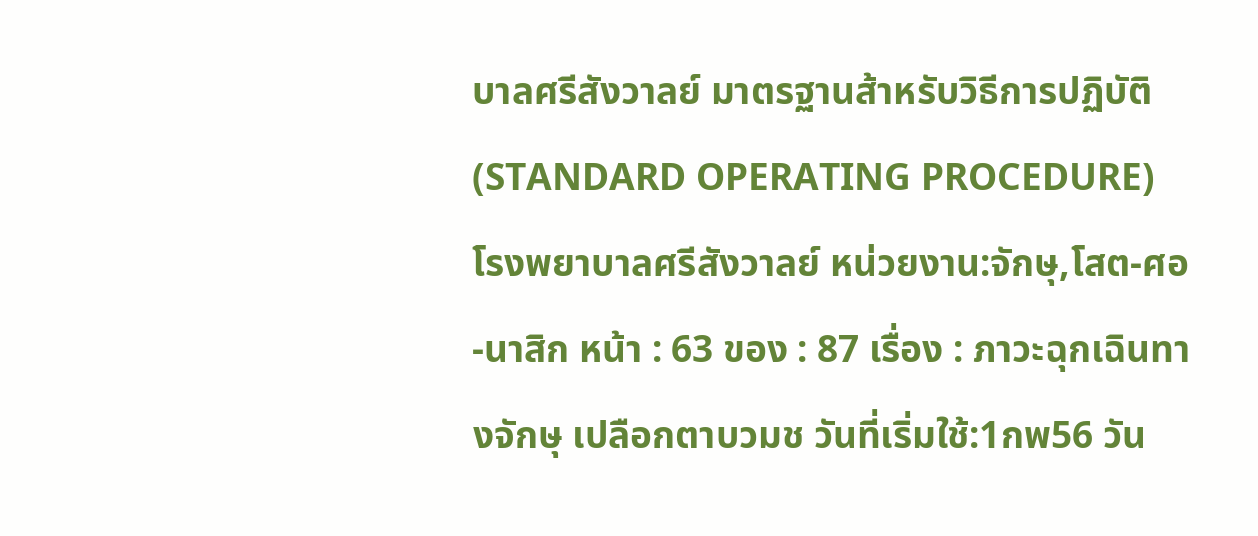บาลศรีสังวาลย์ มาตรฐานส้าหรับวิธีการปฏิบัติ (STANDARD OPERATING PROCEDURE) โรงพยาบาลศรีสังวาลย์ หน่วยงาน:จักษุ,โสต-ศอ -นาสิก หน้า : 63 ของ : 87 เรื่อง : ภาวะฉุกเฉินทางจักษุ เปลือกตาบวมช วันที่เริ่มใช้:1กพ56 วัน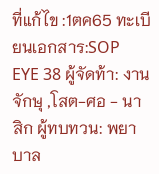ที่แก้ไข :1ตค65 ทะเบียนเอกสาร:SOP EYE 38 ผู้จัดท้า: งานจักษุ ,โสต-ศอ - นาสิก ผู้ทบทวน: พยาบาล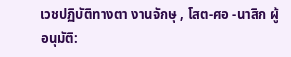เวชปฏิบัติทางตา งานจักษุ , โสต-ศอ -นาสิก ผู้อนุมัติ: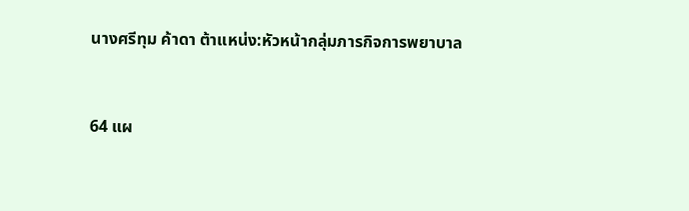นางศรีทุม ค้าดา ต้าแหน่ง:หัวหน้ากลุ่มภารกิจการพยาบาล


64 แผ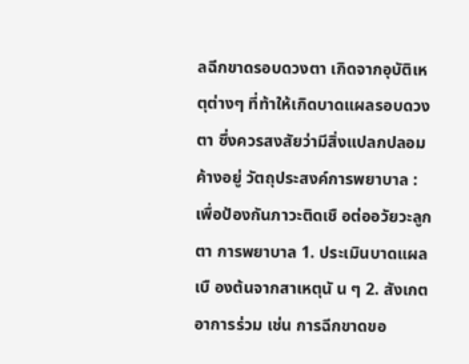ลฉีกขาดรอบดวงตา เกิดจากอุบัติเหตุต่างๆ ที่ท้าให้เกิดบาดแผลรอบดวงตา ซึ่งควรสงสัยว่ามีสิ่งแปลกปลอมค้างอยู่ วัตถุประสงค์การพยาบาล : เพื่อป้องกันภาวะติดเชื อต่ออวัยวะลูกตา การพยาบาล 1. ประเมินบาดแผลเบื องต้นจากสาเหตุนั น ๆ 2. สังเกตอาการร่วม เช่น การฉีกขาดขอ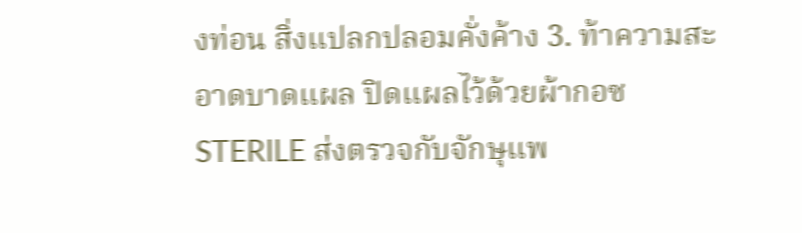งท่อน สิ่งแปลกปลอมคั่งค้าง 3. ท้าความสะอาดบาดแผล ปิดแผลไว้ด้วยผ้ากอซ STERILE ส่งตรวจกับจักษุแพ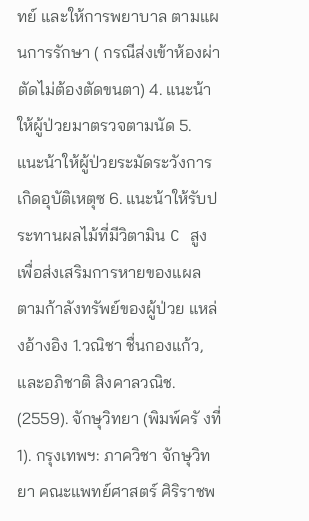ทย์ และให้การพยาบาล ตามแผนการรักษา ( กรณีส่งเข้าห้องผ่าตัดไม่ต้องตัดขนตา) 4. แนะน้าให้ผู้ป่วยมาตรวจตามนัด 5. แนะน้าให้ผู้ป่วยระมัดระวังการเกิดอุบัติเหตุซ 6. แนะน้าให้รับประทานผลไม้ที่มีวิตามิน C สูง เพื่อส่งเสริมการหายของแผล ตามก้าลังทรัพย์ของผู้ป่วย แหล่งอ้างอิง 1.วณิชา ชื่นกองแก้ว, และอภิชาติ สิงคาลวณิช. (2559). จักษุวิทยา (พิมพ์ครั งที่1). กรุงเทพฯ: ภาควิชา จักษุวิทยา คณะแพทย์ศาสตร์ ศิริราชพ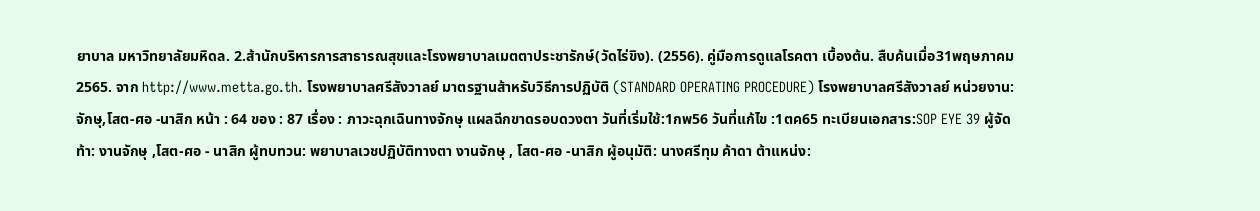ยาบาล มหาวิทยาลัยมหิดล. 2.ส้านักบริหารการสาธารณสุขและโรงพยาบาลเมตตาประชารักษ์(วัดไร่ขิง). (2556). คู่มือการดูแลโรคตา เบื้องต้น. สืบค้นเมื่อ31พฤษภาคม2565. จาก http://www.metta.go.th. โรงพยาบาลศรีสังวาลย์ มาตรฐานส้าหรับวิธีการปฏิบัติ (STANDARD OPERATING PROCEDURE) โรงพยาบาลศรีสังวาลย์ หน่วยงาน:จักษุ,โสต-ศอ -นาสิก หน้า : 64 ของ : 87 เรื่อง : ภาวะฉุกเฉินทางจักษุ แผลฉีกขาดรอบดวงตา วันที่เริ่มใช้:1กพ56 วันที่แก้ไข :1ตค65 ทะเบียนเอกสาร:SOP EYE 39 ผู้จัดท้า: งานจักษุ ,โสต-ศอ - นาสิก ผู้ทบทวน: พยาบาลเวชปฏิบัติทางตา งานจักษุ , โสต-ศอ -นาสิก ผู้อนุมัติ: นางศรีทุม ค้าดา ต้าแหน่ง: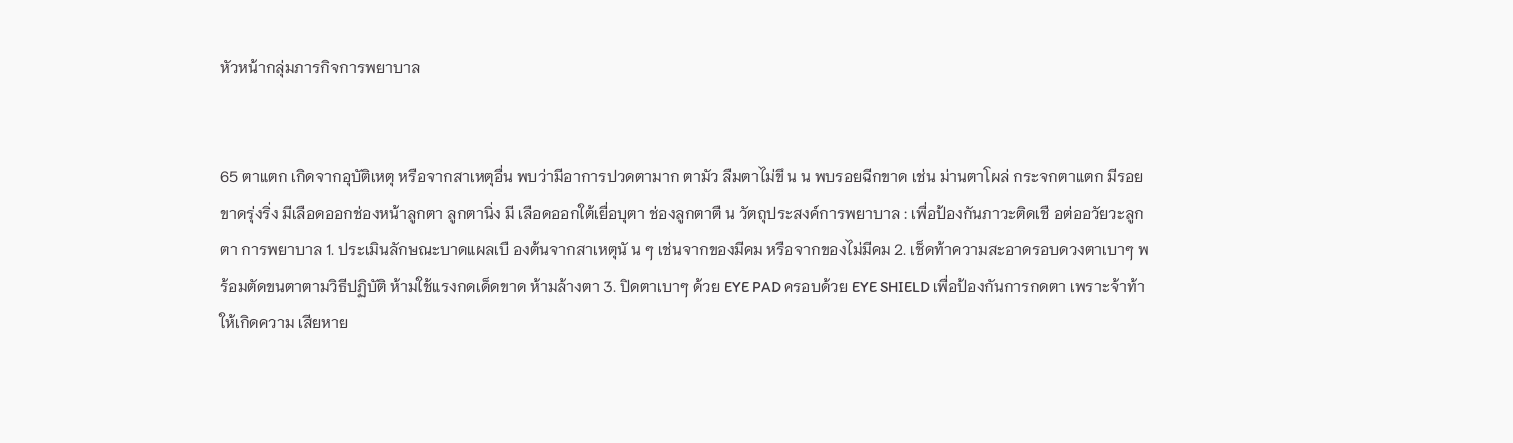หัวหน้ากลุ่มภารกิจการพยาบาล


65 ตาแตก เกิดจากอุบัติเหตุ หรือจากสาเหตุอื่น พบว่ามีอาการปวดตามาก ตามัว ลืมตาไม่ขึ น น พบรอยฉีกขาด เช่น ม่านตาโผล่ กระจกตาแตก มีรอยขาดรุ่งริ่ง มีเลือดออกช่องหน้าลูกตา ลูกตานิ่ง มี เลือดออกใต้เยื่อบุตา ช่องลูกตาตื น วัตถุประสงค์การพยาบาล : เพื่อป้องกันภาวะติดเชื อต่ออวัยวะลูกตา การพยาบาล 1. ประเมินลักษณะบาดแผลเบื องต้นจากสาเหตุนั น ๆ เช่นจากของมีคม หรือจากของไม่มีคม 2. เช็ดท้าความสะอาดรอบดวงตาเบาๆ พร้อมตัดขนตาตามวิธีปฏิบัติ ห้ามใช้แรงกดเด็ดขาด ห้ามล้างตา 3. ปิดตาเบาๆ ด้วย EYE PAD ครอบด้วย EYE SHIELD เพื่อป้องกันการกดตา เพราะจ้าท้าให้เกิดความ เสียหาย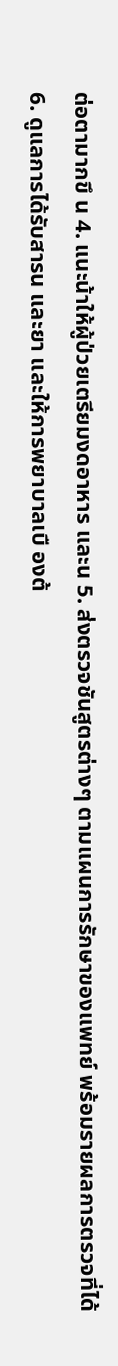ต่อตามากขึ น 4. แนะน้าให้ผู้ป่วยเตรียมงดอาหาร และน 5. ส่งตรวจชันสูตรต่างๆ ตามแผนการรักษาของแพทย์ พร้อมรายผลการตรวจที่ได้ 6. ดูแลการได้รับสารน และยา และให้การพยาบาลเบื องต้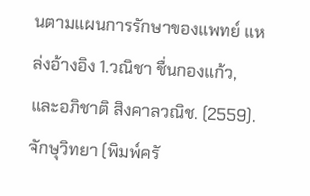นตามแผนการรักษาของแพทย์ แหล่งอ้างอิง 1.วณิชา ชื่นกองแก้ว, และอภิชาติ สิงคาลวณิช. (2559). จักษุวิทยา (พิมพ์ครั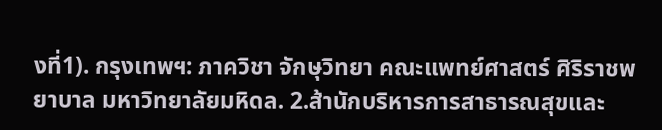งที่1). กรุงเทพฯ: ภาควิชา จักษุวิทยา คณะแพทย์ศาสตร์ ศิริราชพยาบาล มหาวิทยาลัยมหิดล. 2.ส้านักบริหารการสาธารณสุขและ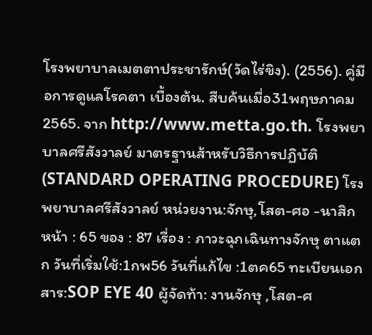โรงพยาบาลเมตตาประชารักษ์(วัดไร่ขิง). (2556). คู่มือการดูแลโรคตา เบื้องต้น. สืบค้นเมื่อ31พฤษภาคม2565. จาก http://www.metta.go.th. โรงพยาบาลศรีสังวาลย์ มาตรฐานส้าหรับวิธีการปฏิบัติ (STANDARD OPERATING PROCEDURE) โรงพยาบาลศรีสังวาลย์ หน่วยงาน:จักษุ,โสต-ศอ -นาสิก หน้า : 65 ของ : 87 เรื่อง : ภาวะฉุกเฉินทางจักษุ ตาแตก วันที่เริ่มใช้:1กพ56 วันที่แก้ไข :1ตค65 ทะเบียนเอกสาร:SOP EYE 40 ผู้จัดท้า: งานจักษุ ,โสต-ศ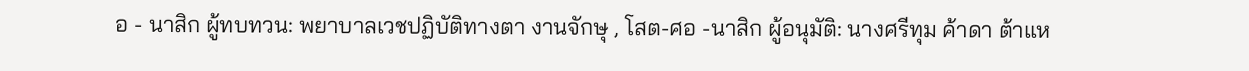อ - นาสิก ผู้ทบทวน: พยาบาลเวชปฏิบัติทางตา งานจักษุ , โสต-ศอ -นาสิก ผู้อนุมัติ: นางศรีทุม ค้าดา ต้าแห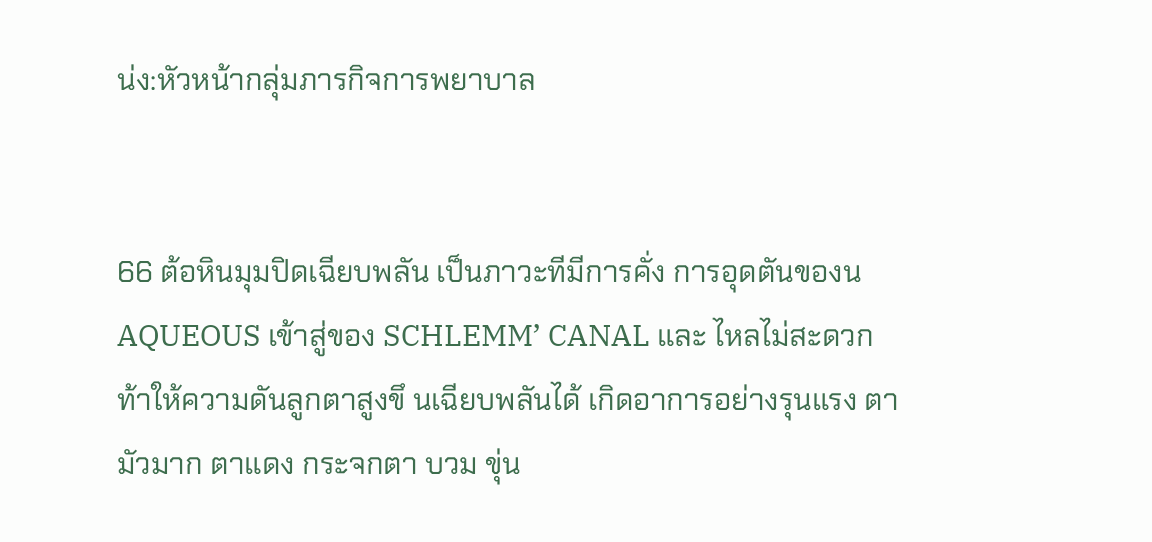น่ง:หัวหน้ากลุ่มภารกิจการพยาบาล


66 ต้อหินมุมปิดเฉียบพลัน เป็นภาวะทีมีการคั่ง การอุดตันของน AQUEOUS เข้าสู่ของ SCHLEMM’ CANAL และ ไหลไม่สะดวก ท้าให้ความดันลูกตาสูงขึ นเฉียบพลันได้ เกิดอาการอย่างรุนแรง ตามัวมาก ตาแดง กระจกตา บวม ขุ่น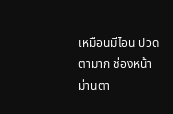เหมือนมีไอน ปวดตามาก ช่องหน้าม่านตา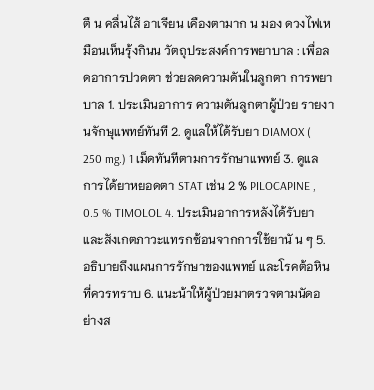ตื น คลื่นไส้ อาเจียน เคืองตามาก น มอง ดวงไฟเหมือนเห็นรุ้งกินน วัตถุประสงค์การพยาบาล : เพื่อลดอาการปวดตา ช่วยลดความดันในลูกตา การพยาบาล 1. ประเมินอาการ ความดันลูกตาผู้ป่วย รายงานจักษุแพทย์ทันที 2. ดูแลให้ได้รับยา DIAMOX ( 250 mg.) 1 เม็ดทันทีตามการรักษาแพทย์ 3. ดูแลการได้ยาหยอดตา STAT เช่น 2 % PILOCAPINE , 0.5 % TIMOLOL 4. ประเมินอาการหลังได้รับยา และสังเกตภาวะแทรกซ้อนจากการใช้ยานั น ๆ 5. อธิบายถึงแผนการรักษาของแพทย์ และโรคต้อหินที่ควรทราบ 6. แนะน้าให้ผู้ป่วยมาตรวจตามนัดอย่างส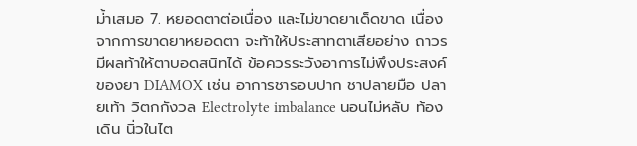ม่้าเสมอ 7. หยอดตาต่อเนื่อง และไม่ขาดยาเด็ดขาด เนื่องจากการขาดยาหยอดตา จะท้าให้ประสาทตาเสียอย่าง ถาวร มีผลท้าให้ตาบอดสนิทได้ ข้อควรระวังอาการไม่พึงประสงค์ของยา DIAMOX เช่น อาการชารอบปาก ชาปลายมือ ปลายเท้า วิตกกังวล Electrolyte imbalance นอนไม่หลับ ท้องเดิน นิ่วในไต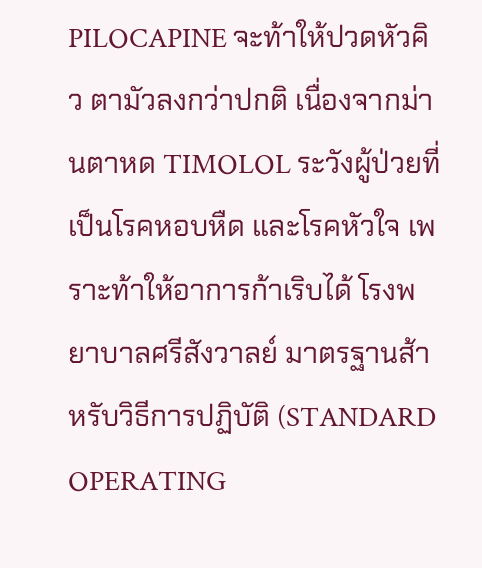PILOCAPINE จะท้าให้ปวดหัวคิ ว ตามัวลงกว่าปกติ เนื่องจากม่านตาหด TIMOLOL ระวังผู้ป่วยที่เป็นโรคหอบหืด และโรคหัวใจ เพราะท้าให้อาการก้าเริบได้ โรงพยาบาลศรีสังวาลย์ มาตรฐานส้าหรับวิธีการปฏิบัติ (STANDARD OPERATING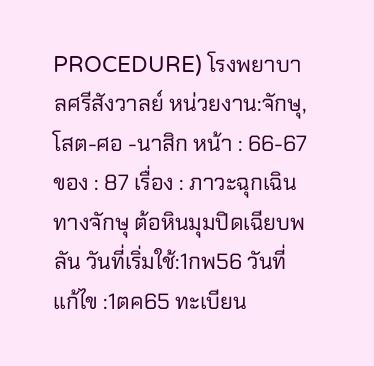PROCEDURE) โรงพยาบาลศรีสังวาลย์ หน่วยงาน:จักษุ,โสต-ศอ -นาสิก หน้า : 66-67 ของ : 87 เรื่อง : ภาวะฉุกเฉินทางจักษุ ต้อหินมุมปิดเฉียบพลัน วันที่เริ่มใช้:1กพ56 วันที่แก้ไข :1ตค65 ทะเบียน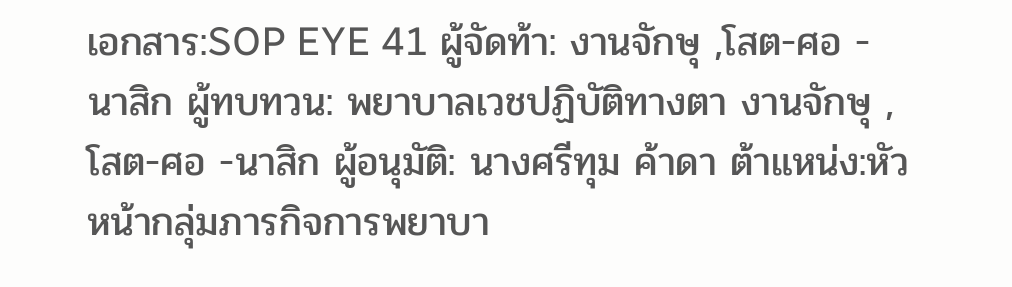เอกสาร:SOP EYE 41 ผู้จัดท้า: งานจักษุ ,โสต-ศอ - นาสิก ผู้ทบทวน: พยาบาลเวชปฏิบัติทางตา งานจักษุ , โสต-ศอ -นาสิก ผู้อนุมัติ: นางศรีทุม ค้าดา ต้าแหน่ง:หัวหน้ากลุ่มภารกิจการพยาบา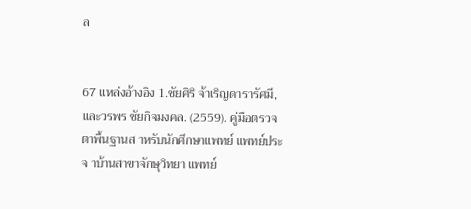ล


67 แหล่งอ้างอิง 1.ชัยศิริ จ้าเริญดารารัศมี, และวรพร ชัยกิจมงคล. (2559). คู่มือตรวจตาพื้นฐานส าหรับนักศึกษาแพทย์ แพทย์ประจ าบ้านสาขาจักษุวิทยา แพทย์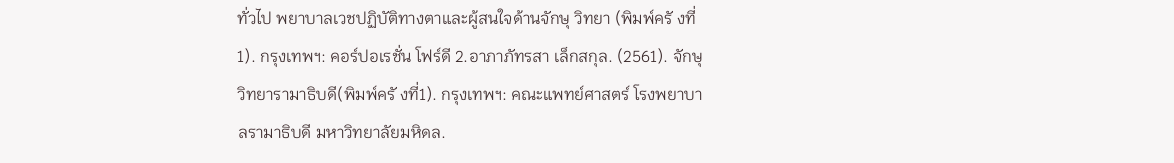ทั่วไป พยาบาลเวชปฏิบัติทางตาและผู้สนใจด้านจักษุ วิทยา (พิมพ์ครั งที่1). กรุงเทพฯ: คอร์ปอเรชั่น โฟร์ดี 2.อาภาภัทรสา เล็กสกุล. (2561). จักษุวิทยารามาธิบดี(พิมพ์ครั งที่1). กรุงเทพฯ: คณะแพทย์ศาสตร์ โรงพยาบาลรามาธิบดี มหาวิทยาลัยมหิดล.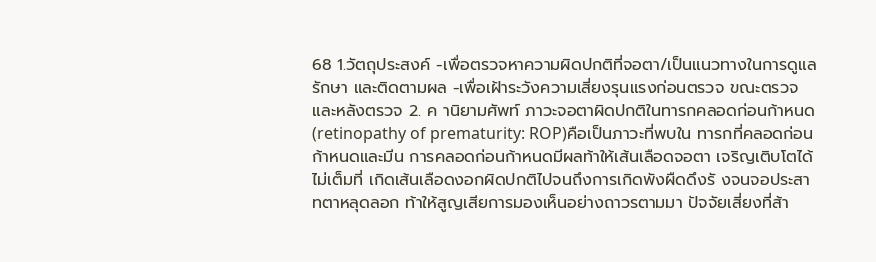68 1.วัตถุประสงค์ -เพื่อตรวจหาความผิดปกติที่จอตา/เป็นแนวทางในการดูแล รักษา และติดตามผล -เพื่อเฝ้าระวังความเสี่ยงรุนแรงก่อนตรวจ ขณะตรวจ และหลังตรวจ 2. ค านิยามศัพท์ ภาวะจอตาผิดปกติในทารกคลอดก่อนก้าหนด (retinopathy of prematurity: ROP)คือเป็นภาวะที่พบใน ทารกที่คลอดก่อนก้าหนดและมีน การคลอดก่อนก้าหนดมีผลท้าให้เส้นเลือดจอตา เจริญเติบโตได้ไม่เต็มที่ เกิดเส้นเลือดงอกผิดปกติไปจนถึงการเกิดพังผืดดึงรั งจนจอประสาทตาหลุดลอก ท้าให้สูญเสียการมองเห็นอย่างถาวรตามมา ปัจจัยเสี่ยงที่ส้า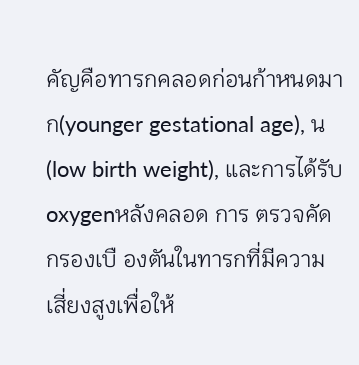คัญคือทารกคลอดก่อนก้าหนดมาก(younger gestational age), น (low birth weight), และการได้รับ oxygenหลังคลอด การ ตรวจคัดกรองเบื องตันในทารกที่มีความเสี่ยงสูงเพื่อให้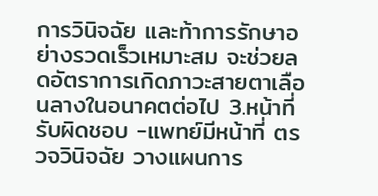การวินิจฉัย และท้าการรักษาอย่างรวดเร็วเหมาะสม จะช่วยลดอัตราการเกิดภาวะสายตาเลือนลางในอนาคตต่อไป 3.หน้าที่รับผิดชอบ -แพทย์มีหน้าที่ ตรวจวินิจฉัย วางแผนการ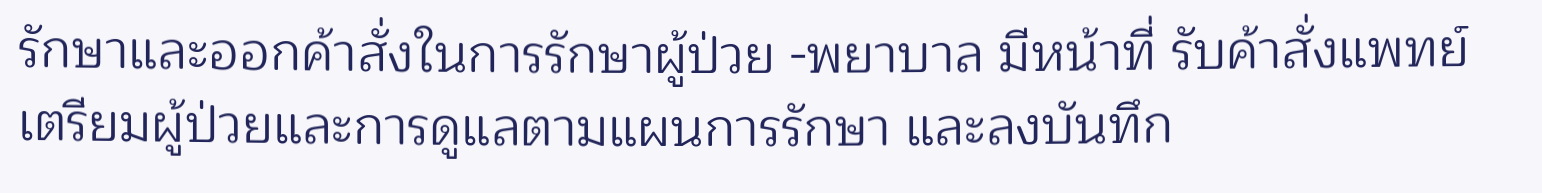รักษาและออกค้าสั่งในการรักษาผู้ป่วย -พยาบาล มีหน้าที่ รับค้าสั่งแพทย์ เตรียมผู้ป่วยและการดูแลตามแผนการรักษา และลงบันทึก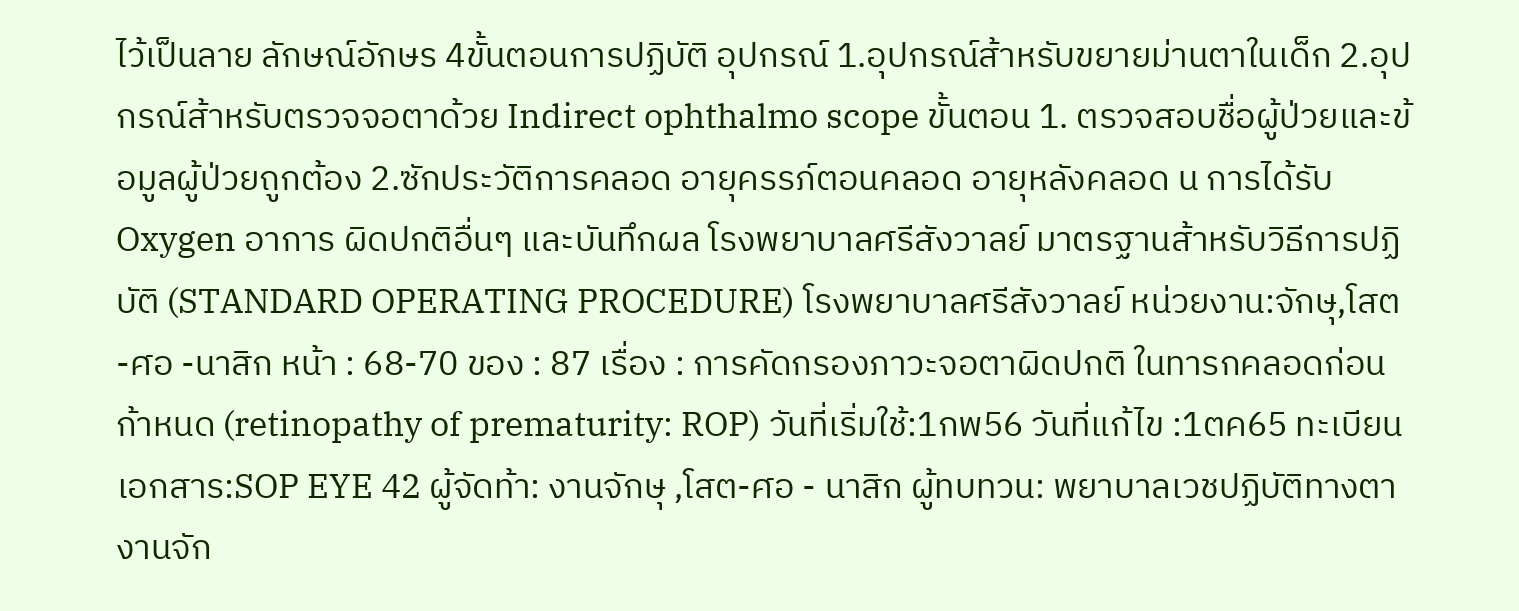ไว้เป็นลาย ลักษณ์อักษร 4ขั้นตอนการปฏิบัติ อุปกรณ์ 1.อุปกรณ์ส้าหรับขยายม่านตาในเด็ก 2.อุปกรณ์ส้าหรับตรวจจอตาด้วย Indirect ophthalmo scope ขั้นตอน 1. ตรวจสอบชื่อผู้ป่วยและข้อมูลผู้ป่วยถูกต้อง 2.ซักประวัติการคลอด อายุครรภ์ตอนคลอด อายุหลังคลอด น การได้รับ Oxygen อาการ ผิดปกติอื่นๆ และบันทึกผล โรงพยาบาลศรีสังวาลย์ มาตรฐานส้าหรับวิธีการปฏิบัติ (STANDARD OPERATING PROCEDURE) โรงพยาบาลศรีสังวาลย์ หน่วยงาน:จักษุ,โสต-ศอ -นาสิก หน้า : 68-70 ของ : 87 เรื่อง : การคัดกรองภาวะจอตาผิดปกติ ในทารกคลอดก่อนก้าหนด (retinopathy of prematurity: ROP) วันที่เริ่มใช้:1กพ56 วันที่แก้ไข :1ตค65 ทะเบียนเอกสาร:SOP EYE 42 ผู้จัดท้า: งานจักษุ ,โสต-ศอ - นาสิก ผู้ทบทวน: พยาบาลเวชปฏิบัติทางตา งานจัก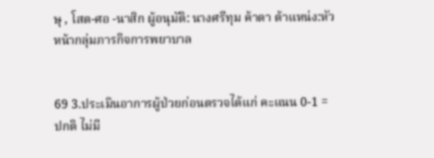ษุ , โสต-ศอ -นาสิก ผู้อนุมัติ: นางศรีทุม ค้าดา ต้าแหน่ง:หัวหน้ากลุ่มภารกิจการพยาบาล


69 3.ประเมินอาการผู้ป่วยก่อนตรวจได้แก่ คะแนน 0-1 = ปกติ ไม่มี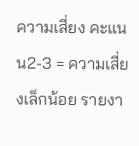ความเสี่ยง คะแนน2-3 = ความเสี่ยงเล็กน้อย รายงา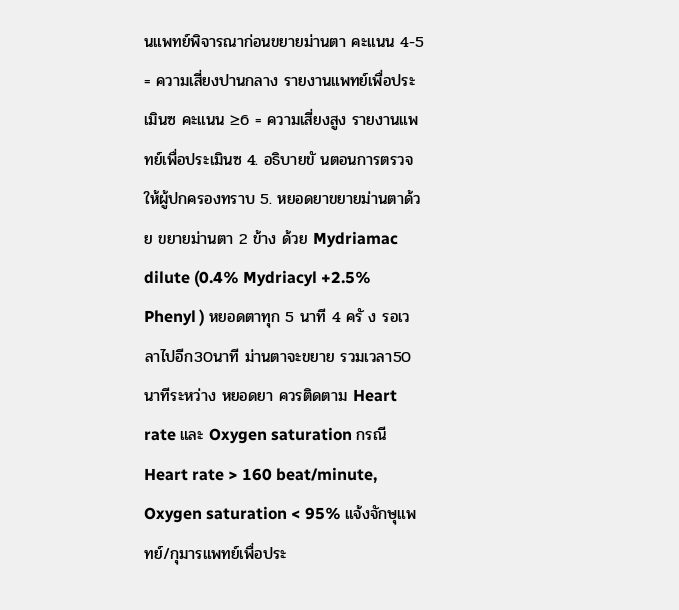นแพทย์พิจารณาก่อนขยายม่านตา คะแนน 4-5 = ความเสี่ยงปานกลาง รายงานแพทย์เพื่อประเมินซ คะแนน ≥6 = ความเสี่ยงสูง รายงานแพทย์เพื่อประเมินซ 4. อธิบายขั นตอนการตรวจให้ผู้ปกครองทราบ 5. หยอดยาขยายม่านตาด้วย ขยายม่านตา 2 ข้าง ด้วย Mydriamac dilute (0.4% Mydriacyl +2.5% Phenyl ) หยอดตาทุก 5 นาที 4 ครั ง รอเวลาไปอีก30นาที ม่านตาจะขยาย รวมเวลา50 นาทีระหว่าง หยอดยา ควรติดตาม Heart rate และ Oxygen saturation กรณี Heart rate > 160 beat/minute, Oxygen saturation < 95% แจ้งจักษุแพทย์/กุมารแพทย์เพื่อประ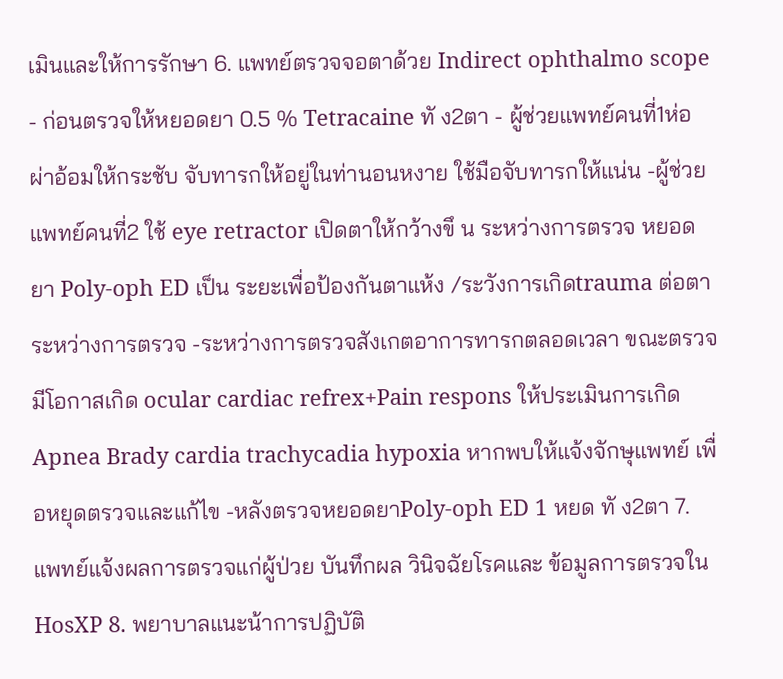เมินและให้การรักษา 6. แพทย์ตรวจจอตาด้วย Indirect ophthalmo scope - ก่อนตรวจให้หยอดยา 0.5 % Tetracaine ทั ง2ตา - ผู้ช่วยแพทย์คนที่1ห่อผ่าอ้อมให้กระชับ จับทารกให้อยู่ในท่านอนหงาย ใช้มือจับทารกให้แน่น -ผู้ช่วยแพทย์คนที่2 ใช้ eye retractor เปิดตาให้กว้างขึ น ระหว่างการตรวจ หยอดยา Poly-oph ED เป็น ระยะเพื่อป้องกันตาแห้ง /ระวังการเกิดtrauma ต่อตาระหว่างการตรวจ -ระหว่างการตรวจสังเกตอาการทารกตลอดเวลา ขณะตรวจมีโอกาสเกิด ocular cardiac refrex+Pain respons ให้ประเมินการเกิด Apnea Brady cardia trachycadia hypoxia หากพบให้แจ้งจักษุแพทย์ เพื่อหยุดตรวจและแก้ไข -หลังตรวจหยอดยาPoly-oph ED 1 หยด ทั ง2ตา 7. แพทย์แจ้งผลการตรวจแก่ผู้ป่วย บันทึกผล วินิจฉัยโรคและ ข้อมูลการตรวจในHosXP 8. พยาบาลแนะน้าการปฏิบัติ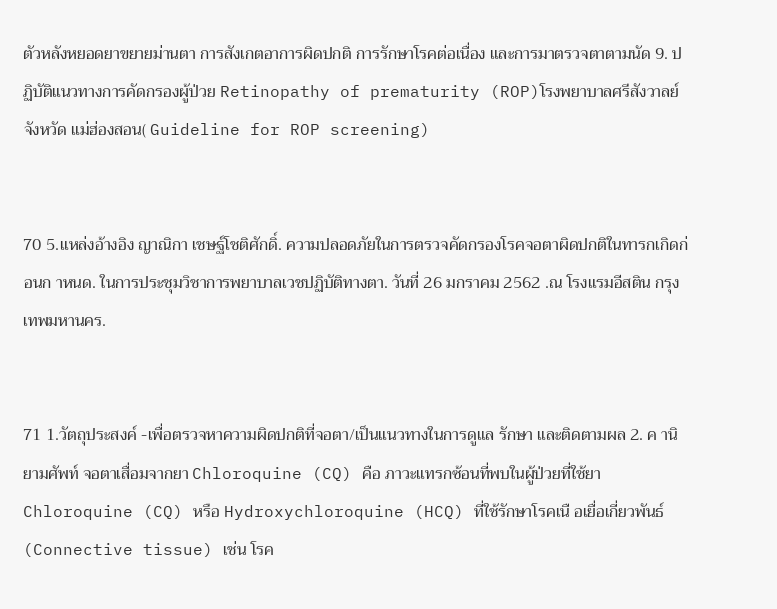ตัวหลังหยอดยาขยายม่านตา การสังเกตอาการผิดปกติ การรักษาโรคต่อเนื่อง และการมาตรวจตาตามนัด 9. ปฏิบัติแนวทางการคัดกรองผู้ป่วย Retinopathy of prematurity (ROP)โรงพยาบาลศรีสังวาลย์ จังหวัด แม่ฮ่องสอน( Guideline for ROP screening)


70 5.แหล่งอ้างอิง ญาณิกา เชษฐ์โชติศักดิ์. ความปลอดภัยในการตรวจคัดกรองโรคจอตาผิดปกติในทารกเกิดก่อนก าหนด. ในการประชุมวิชาการพยาบาลเวชปฏิบัติทางตา. วันที่ 26 มกราคม 2562 .ณ โรงแรมอีสติน กรุงเทพมหานคร.


71 1.วัตถุประสงค์ -เพื่อตรวจหาความผิดปกติที่จอตา/เป็นแนวทางในการดูแล รักษา และติดตามผล 2. ค านิยามศัพท์ จอตาเสื่อมจากยา Chloroquine (CQ) คือ ภาวะแทรกซ้อนที่พบในผู้ป่วยที่ใช้ยาChloroquine (CQ) หรือ Hydroxychloroquine (HCQ) ที่ใช้รักษาโรคเนื อเยื่อเกี่ยวพันธ์ (Connective tissue) เช่น โรค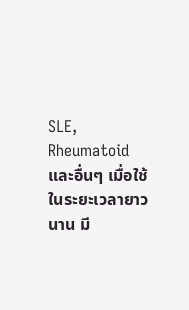SLE, Rheumatoid และอื่นๆ เมื่อใช้ในระยะเวลายาวนาน มี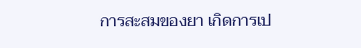การสะสมของยา เกิดการเป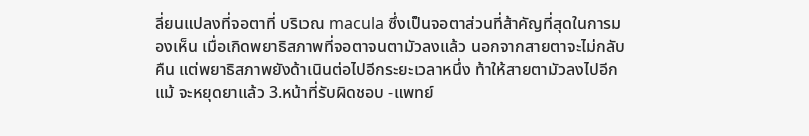ลี่ยนแปลงที่จอตาที่ บริเวณ macula ซึ่งเป็นจอตาส่วนที่ส้าคัญที่สุดในการมองเห็น เมื่อเกิดพยาธิสภาพที่จอตาจนตามัวลงแล้ว นอกจากสายตาจะไม่กลับคืน แต่พยาธิสภาพยังด้าเนินต่อไปอีกระยะเวลาหนึ่ง ท้าให้สายตามัวลงไปอีกแม้ จะหยุดยาแล้ว 3.หน้าที่รับผิดชอบ -แพทย์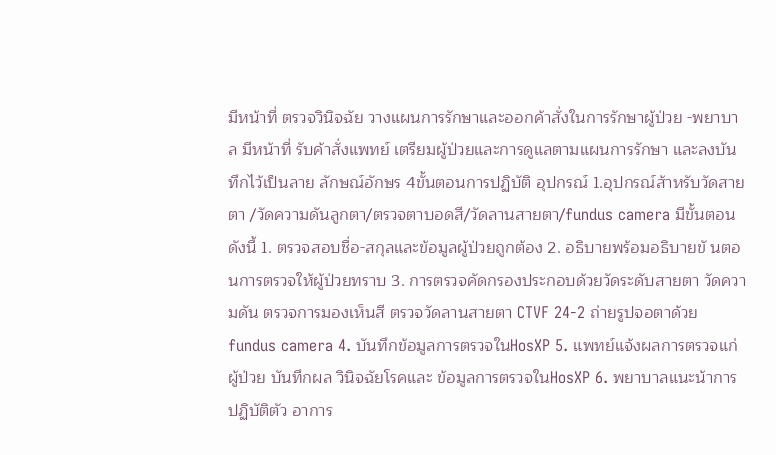มีหน้าที่ ตรวจวินิจฉัย วางแผนการรักษาและออกค้าสั่งในการรักษาผู้ป่วย -พยาบาล มีหน้าที่ รับค้าสั่งแพทย์ เตรียมผู้ป่วยและการดูแลตามแผนการรักษา และลงบันทึกไว้เป็นลาย ลักษณ์อักษร 4ขั้นตอนการปฏิบัติ อุปกรณ์ 1.อุปกรณ์ส้าหรับวัดสายตา /วัดความดันลูกตา/ตรวจตาบอดสี/วัดลานสายตา/fundus camera มีขั้นตอนดังนี้ 1. ตรวจสอบชื่อ-สกุลและข้อมูลผู้ป่วยถูกต้อง 2. อธิบายพร้อมอธิบายขั นตอนการตรวจให้ผู้ป่วยทราบ 3. การตรวจคัดกรองประกอบด้วยวัดระดับสายตา วัดความดัน ตรวจการมองเห็นสี ตรวจวัดลานสายตา CTVF 24-2 ถ่ายรูปจอตาด้วยfundus camera 4. บันทึกข้อมูลการตรวจในHosXP 5. แพทย์แจ้งผลการตรวจแก่ผู้ป่วย บันทึกผล วินิจฉัยโรคและ ข้อมูลการตรวจในHosXP 6. พยาบาลแนะน้าการปฏิบัติตัว อาการ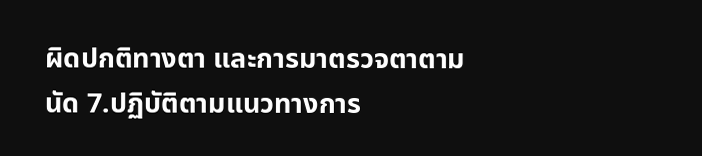ผิดปกติทางตา และการมาตรวจตาตามนัด 7.ปฏิบัติตามแนวทางการ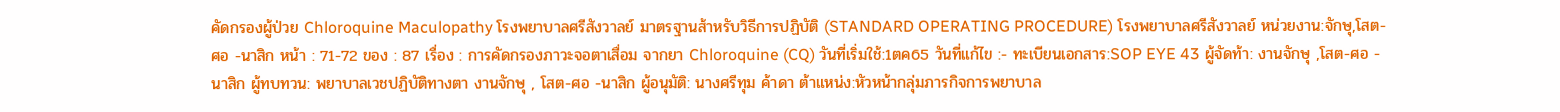คัดกรองผู้ป่วย Chloroquine Maculopathy โรงพยาบาลศรีสังวาลย์ มาตรฐานส้าหรับวิธีการปฏิบัติ (STANDARD OPERATING PROCEDURE) โรงพยาบาลศรีสังวาลย์ หน่วยงาน:จักษุ,โสต-ศอ -นาสิก หน้า : 71-72 ของ : 87 เรื่อง : การคัดกรองภาวะจอตาเสื่อม จากยา Chloroquine (CQ) วันที่เริ่มใช้:1ตค65 วันที่แก้ไข :- ทะเบียนเอกสาร:SOP EYE 43 ผู้จัดท้า: งานจักษุ ,โสต-ศอ - นาสิก ผู้ทบทวน: พยาบาลเวชปฏิบัติทางตา งานจักษุ , โสต-ศอ -นาสิก ผู้อนุมัติ: นางศรีทุม ค้าดา ต้าแหน่ง:หัวหน้ากลุ่มภารกิจการพยาบาล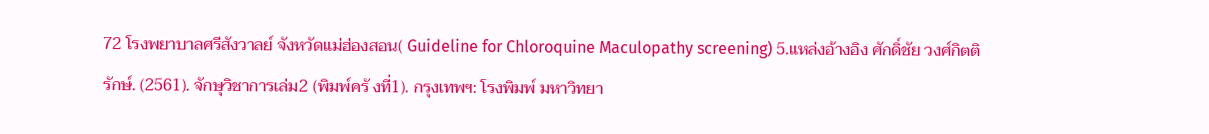72 โรงพยาบาลศรีสังวาลย์ จังหวัดแม่ฮ่องสอน( Guideline for Chloroquine Maculopathy screening) 5.แหล่งอ้างอิง ศักดิ์ชัย วงศ์กิตติรักษ์. (2561). จักษุวิชาการเล่ม2 (พิมพ์ครั งที่1). กรุงเทพฯ: โรงพิมพ์ มหาวิทยา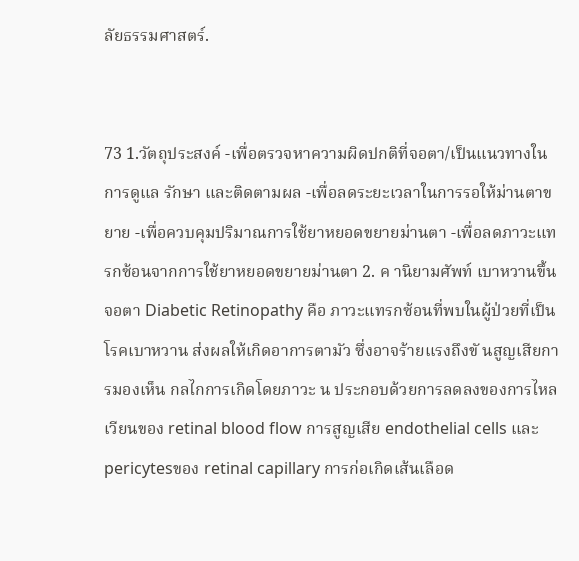ลัยธรรมศาสตร์.


73 1.วัตถุประสงค์ -เพื่อตรวจหาความผิดปกติที่จอตา/เป็นแนวทางในการดูแล รักษา และติดตามผล -เพื่อลดระยะเวลาในการรอให้ม่านตาขยาย -เพื่อควบคุมปริมาณการใช้ยาหยอดขยายม่านตา -เพื่อลดภาวะแทรกซ้อนจากการใช้ยาหยอดขยายม่านตา 2. ค านิยามศัพท์ เบาหวานขึ้นจอตา Diabetic Retinopathy คือ ภาวะแทรกซ้อนที่พบในผู้ป่วยที่เป็น โรคเบาหวาน ส่งผลให้เกิดอาการตามัว ซึ่งอาจร้ายแรงถึงขั นสูญเสียการมองเห็น กลไกการเกิดโดยภาวะ น ประกอบด้วยการลดลงของการไหลเวียนของ retinal blood flow การสูญเสีย endothelial cells และ pericytesของ retinal capillary การก่อเกิดเส้นเลือด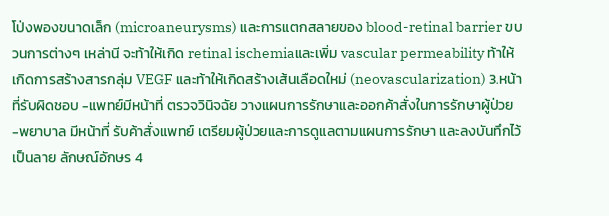โป่งพองขนาดเล็ก (microaneurysms) และการแตกสลายของ blood-retinal barrier ขบวนการต่างๆ เหล่านี จะท้าให้เกิด retinal ischemiaและเพิ่ม vascular permeability ท้าให้เกิดการสร้างสารกลุ่ม VEGF และท้าให้เกิดสร้างเส้นเลือดใหม่ (neovascularization) 3.หน้าที่รับผิดชอบ -แพทย์มีหน้าที่ ตรวจวินิจฉัย วางแผนการรักษาและออกค้าสั่งในการรักษาผู้ป่วย -พยาบาล มีหน้าที่ รับค้าสั่งแพทย์ เตรียมผู้ป่วยและการดูแลตามแผนการรักษา และลงบันทึกไว้เป็นลาย ลักษณ์อักษร 4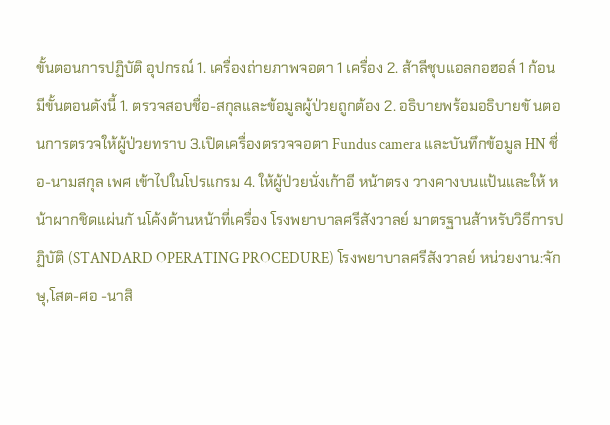ขั้นตอนการปฏิบัติ อุปกรณ์ 1. เครื่องถ่ายภาพจอตา 1 เครื่อง 2. ส้าลีชุบแอลกอฮอล์ 1 ก้อน มีขั้นตอนดังนี้ 1. ตรวจสอบชื่อ-สกุลและข้อมูลผู้ป่วยถูกต้อง 2. อธิบายพร้อมอธิบายขั นตอนการตรวจให้ผู้ป่วยทราบ 3.เปิดเครื่องตรวจจอตา Fundus camera และบันทึกข้อมูล HN ชื่อ-นามสกุล เพศ เข้าไปในโปรแกรม 4. ให้ผู้ป่วยนั่งเก้าอี หน้าตรง วางคางบนแป้นและให้ หน้าผากชิดแผ่นกั นโค้งด้านหน้าที่เครื่อง โรงพยาบาลศรีสังวาลย์ มาตรฐานส้าหรับวิธีการปฏิบัติ (STANDARD OPERATING PROCEDURE) โรงพยาบาลศรีสังวาลย์ หน่วยงาน:จักษุ,โสต-ศอ -นาสิ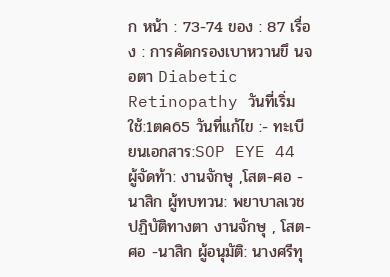ก หน้า : 73-74 ของ : 87 เรื่อง : การคัดกรองเบาหวานขึ นจอตา Diabetic Retinopathy วันที่เริ่มใช้:1ตค65 วันที่แก้ไข :- ทะเบียนเอกสาร:SOP EYE 44 ผู้จัดท้า: งานจักษุ ,โสต-ศอ - นาสิก ผู้ทบทวน: พยาบาลเวชปฏิบัติทางตา งานจักษุ , โสต-ศอ -นาสิก ผู้อนุมัติ: นางศรีทุ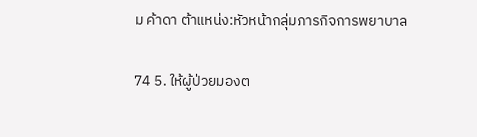ม ค้าดา ต้าแหน่ง:หัวหน้ากลุ่มภารกิจการพยาบาล


74 5. ให้ผู้ป่วยมองต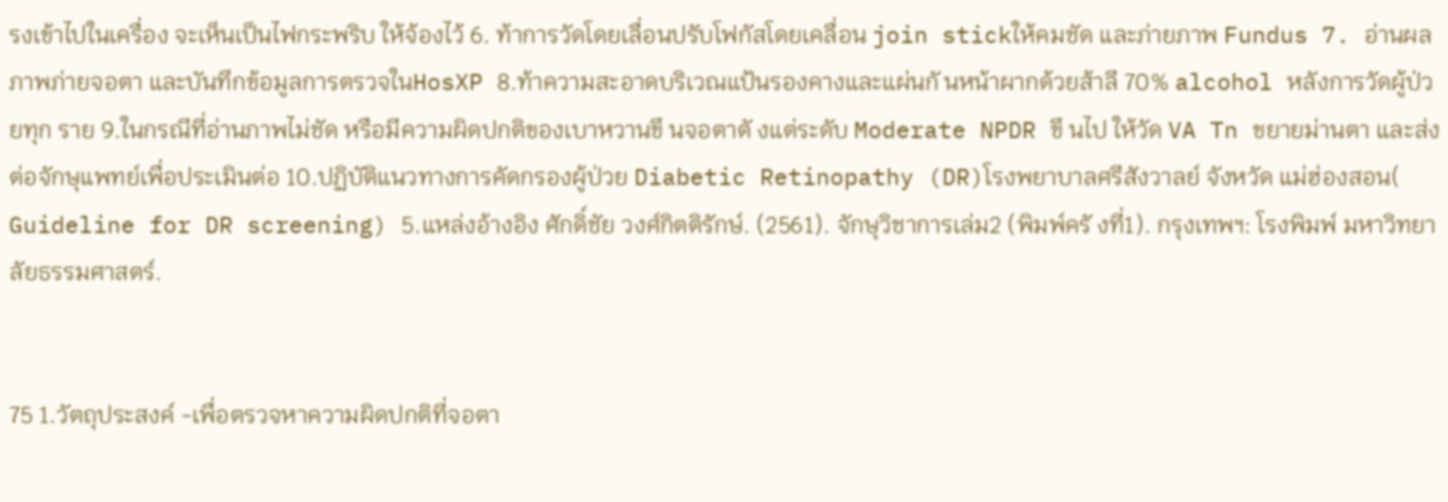รงเข้าไปในเครื่อง จะเห็นเป็นไฟกระพริบ ให้จ้องไว้ 6. ท้าการวัดโดยเลื่อนปรับโฟกัสโดยเคลื่อน join stickให้คมชัด และภ่ายภาพ Fundus 7. อ่านผลภาพภ่ายจอตา และบันทึกข้อมูลการตรวจในHosXP 8.ท้าความสะอาดบริเวณแป้นรองคางและแผ่นกั นหน้าผากด้วยส้าลี 70% alcohol หลังการวัดผู้ป่วยทุก ราย 9.ในกรณีที่อ่านภาพไม่ชัด หรือมีความผิดปกติของเบาหวานขึ นจอตาตั งแต่ระดับ Moderate NPDR ขึ นไป ให้วัด VA Tn ขยายม่านตา และส่งต่อจักษุแพทย์เพื่อประเมินต่อ 10.ปฏิบัติแนวทางการคัดกรองผู้ป่วย Diabetic Retinopathy (DR)โรงพยาบาลศรีสังวาลย์ จังหวัด แม่ฮ่องสอน( Guideline for DR screening) 5.แหล่งอ้างอิง ศักดิ์ชัย วงศ์กิตติรักษ์. (2561). จักษุวิชาการเล่ม2 (พิมพ์ครั งที่1). กรุงเทพฯ: โรงพิมพ์ มหาวิทยาลัยธรรมศาสตร์.


75 1.วัตถุประสงค์ -เพื่อตรวจหาความผิดปกติที่จอตา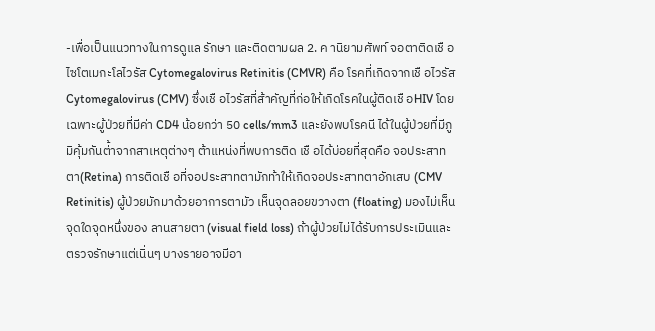-เพื่อเป็นแนวทางในการดูแล รักษา และติดตามผล 2. ค านิยามศัพท์ จอตาติดเชื อไซโตเมกะโลไวรัส Cytomegalovirus Retinitis (CMVR) คือ โรคที่เกิดจากเชื อไวรัส Cytomegalovirus (CMV) ซึ่งเชื อไวรัสที่ส้าคัญที่ก่อให้เกิดโรคในผู้ติดเชื อHIV โดยเฉพาะผู้ป่วยที่มีค่า CD4 น้อยกว่า 50 cells/mm3 และยังพบโรคนี ได้ในผู้ป่วยที่มีภูมิคุ้มกันต่้าจากสาเหตุต่างๆ ต้าแหน่งที่พบการติด เชื อได้บ่อยที่สุดคือ จอประสาทตา(Retina) การติดเชื อที่จอประสาทตามักท้าให้เกิดจอประสาทตาอักเสบ (CMV Retinitis) ผู้ป่วยมักมาด้วยอาการตามัว เห็นจุดลอยขวางตา (floating) มองไม่เห็นจุดใดจุดหนึ่งของ ลานสายตา (visual field loss) ถ้าผู้ป่วยไม่ได้รับการประเมินและตรวจรักษาแต่เนิ่นๆ บางรายอาจมีอา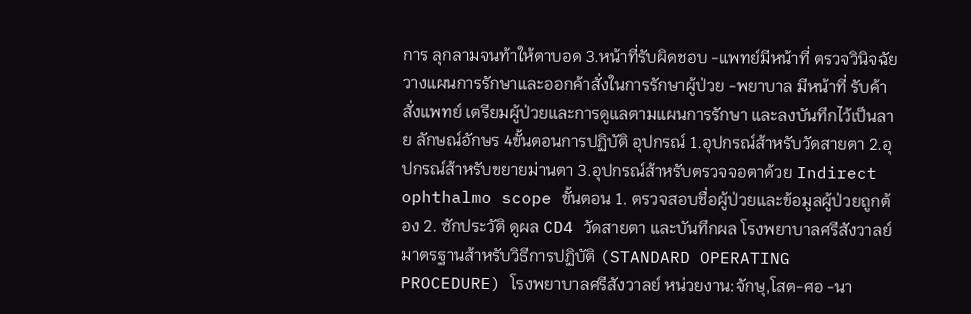การ ลุกลามจนท้าให้ตาบอด 3.หน้าที่รับผิดชอบ -แพทย์มีหน้าที่ ตรวจวินิจฉัย วางแผนการรักษาและออกค้าสั่งในการรักษาผู้ป่วย -พยาบาล มีหน้าที่ รับค้าสั่งแพทย์ เตรียมผู้ป่วยและการดูแลตามแผนการรักษา และลงบันทึกไว้เป็นลาย ลักษณ์อักษร 4ขั้นตอนการปฏิบัติ อุปกรณ์ 1.อุปกรณ์ส้าหรับวัดสายตา 2.อุปกรณ์ส้าหรับขยายม่านตา 3.อุปกรณ์ส้าหรับตรวจจอตาด้วย Indirect ophthalmo scope ขั้นตอน 1. ตรวจสอบชื่อผู้ป่วยและข้อมูลผู้ป่วยถูกต้อง 2. ซักประวัติ ดูผล CD4 วัดสายตา และบันทึกผล โรงพยาบาลศรีสังวาลย์ มาตรฐานส้าหรับวิธีการปฏิบัติ (STANDARD OPERATING PROCEDURE) โรงพยาบาลศรีสังวาลย์ หน่วยงาน:จักษุ,โสต-ศอ -นา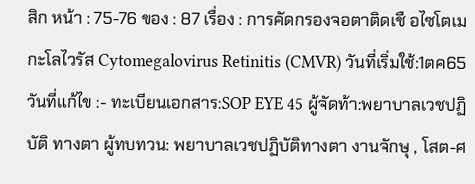สิก หน้า : 75-76 ของ : 87 เรื่อง : การคัดกรองจอตาติดเชื อไซโตเม กะโลไวรัส Cytomegalovirus Retinitis (CMVR) วันที่เริ่มใช้:1ตค65 วันที่แก้ไข :- ทะเบียนเอกสาร:SOP EYE 45 ผู้จัดท้า:พยาบาลเวชปฏิบัติ ทางตา ผู้ทบทวน: พยาบาลเวชปฏิบัติทางตา งานจักษุ , โสต-ศ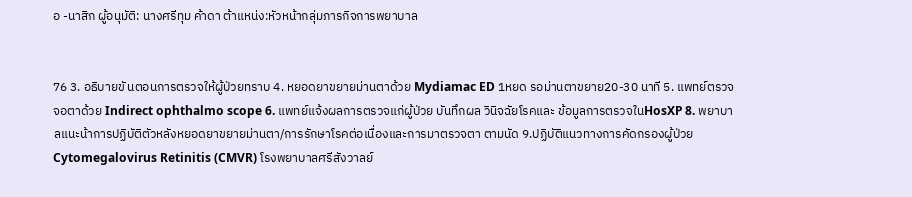อ -นาสิก ผู้อนุมัติ: นางศรีทุม ค้าดา ต้าแหน่ง:หัวหน้ากลุ่มภารกิจการพยาบาล


76 3. อธิบายขั นตอนการตรวจให้ผู้ป่วยทราบ 4. หยอดยาขยายม่านตาด้วย Mydiamac ED 1หยด รอม่านตาขยาย20-30 นาที 5. แพทย์ตรวจจอตาด้วย Indirect ophthalmo scope 6. แพทย์แจ้งผลการตรวจแก่ผู้ป่วย บันทึกผล วินิจฉัยโรคและ ข้อมูลการตรวจในHosXP 8. พยาบาลแนะน้าการปฏิบัติตัวหลังหยอดยาขยายม่านตา/การรักษาโรคต่อเนื่องและการมาตรวจตา ตามนัด 9.ปฏิบัติแนวทางการคัดกรองผู้ป่วย Cytomegalovirus Retinitis (CMVR) โรงพยาบาลศรีสังวาลย์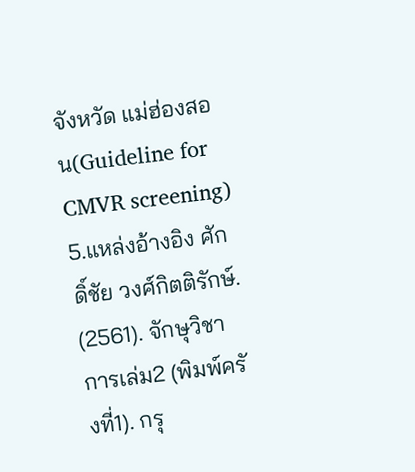จังหวัด แม่ฮ่องสอน(Guideline for CMVR screening) 5.แหล่งอ้างอิง ศักดิ์ชัย วงศ์กิตติรักษ์. (2561). จักษุวิชาการเล่ม2 (พิมพ์ครั งที่1). กรุ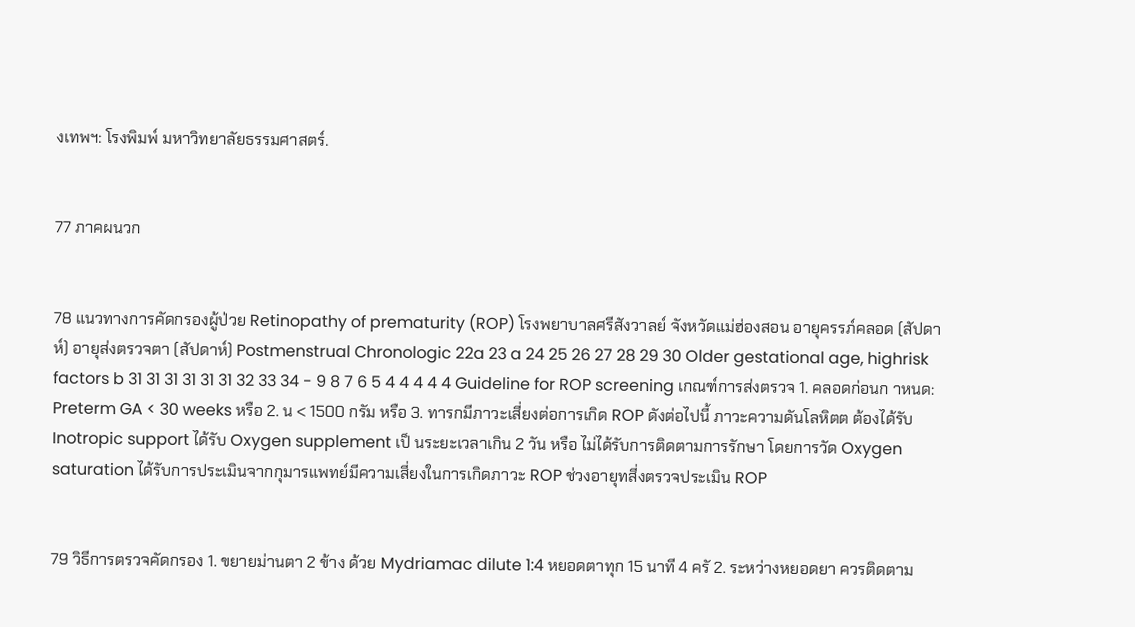งเทพฯ: โรงพิมพ์ มหาวิทยาลัยธรรมศาสตร์.


77 ภาคผนวก


78 แนวทางการคัดกรองผู้ป่วย Retinopathy of prematurity (ROP) โรงพยาบาลศรีสังวาลย์ จังหวัดแม่ฮ่องสอน อายุครรภ์คลอด (สัปดาห์) อายุส่งตรวจตา (สัปดาห์) Postmenstrual Chronologic 22a 23 a 24 25 26 27 28 29 30 Older gestational age, highrisk factors b 31 31 31 31 31 31 32 33 34 - 9 8 7 6 5 4 4 4 4 4 Guideline for ROP screening เกณฑ์การส่งตรวจ 1. คลอดก่อนก าหนด: Preterm GA < 30 weeks หรือ 2. น < 1500 กรัม หรือ 3. ทารกมีภาวะเสี่ยงต่อการเกิด ROP ดังต่อไปนี้ ภาวะความดันโลหิตต ต้องได้รับ Inotropic support ได้รับ Oxygen supplement เป็ นระยะเวลาเกิน 2 วัน หรือ ไม่ได้รับการติดตามการรักษา โดยการวัด Oxygen saturation ได้รับการประเมินจากกุมารแพทย์มีความเสี่ยงในการเกิดภาวะ ROP ช่วงอายุทสี่งตรวจประเมิน ROP


79 วิธีการตรวจคัดกรอง 1. ขยายม่านตา 2 ข้าง ด้วย Mydriamac dilute 1:4 หยอดตาทุก 15 นาที 4 ครั 2. ระหว่างหยอดยา ควรติดตาม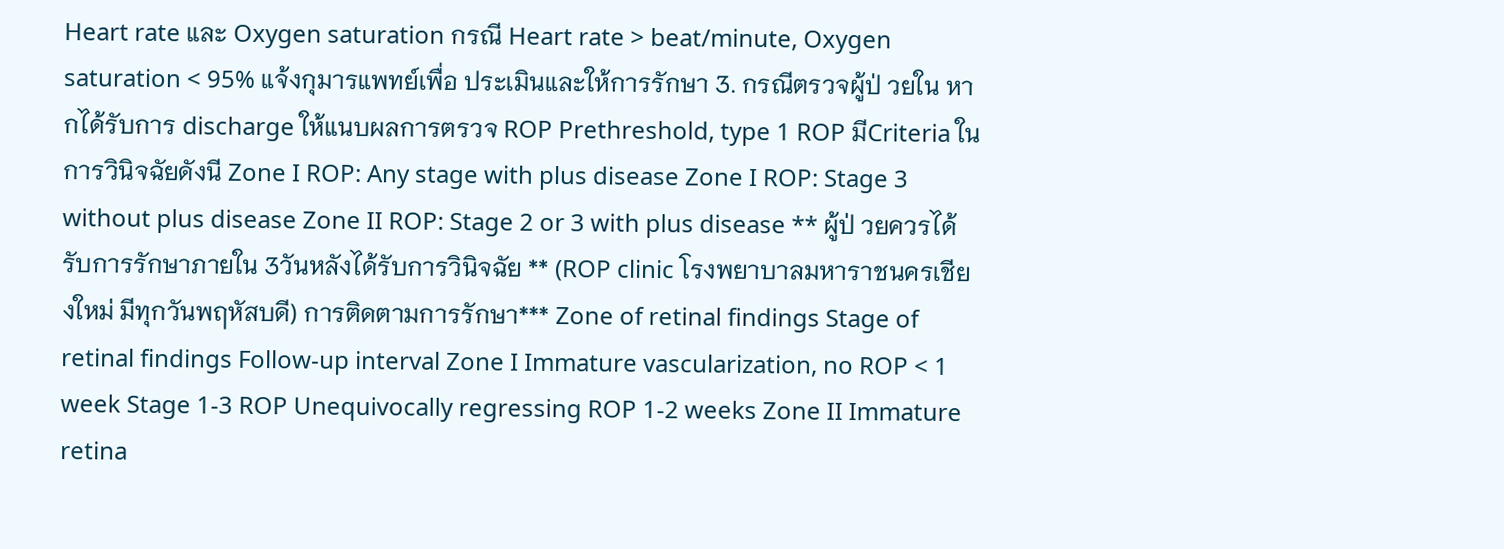Heart rate และ Oxygen saturation กรณี Heart rate > beat/minute, Oxygen saturation < 95% แจ้งกุมารแพทย์เพื่อ ประเมินและให้การรักษา 3. กรณีตรวจผู้ป่ วยใน หากได้รับการ discharge ให้แนบผลการตรวจ ROP Prethreshold, type 1 ROP มีCriteria ในการวินิจฉัยดังนี Zone I ROP: Any stage with plus disease Zone I ROP: Stage 3 without plus disease Zone II ROP: Stage 2 or 3 with plus disease ** ผู้ป่ วยควรได้รับการรักษาภายใน 3วันหลังได้รับการวินิจฉัย ** (ROP clinic โรงพยาบาลมหาราชนครเชียงใหม่ มีทุกวันพฤหัสบดี) การติดตามการรักษา*** Zone of retinal findings Stage of retinal findings Follow-up interval Zone I Immature vascularization, no ROP < 1 week Stage 1-3 ROP Unequivocally regressing ROP 1-2 weeks Zone II Immature retina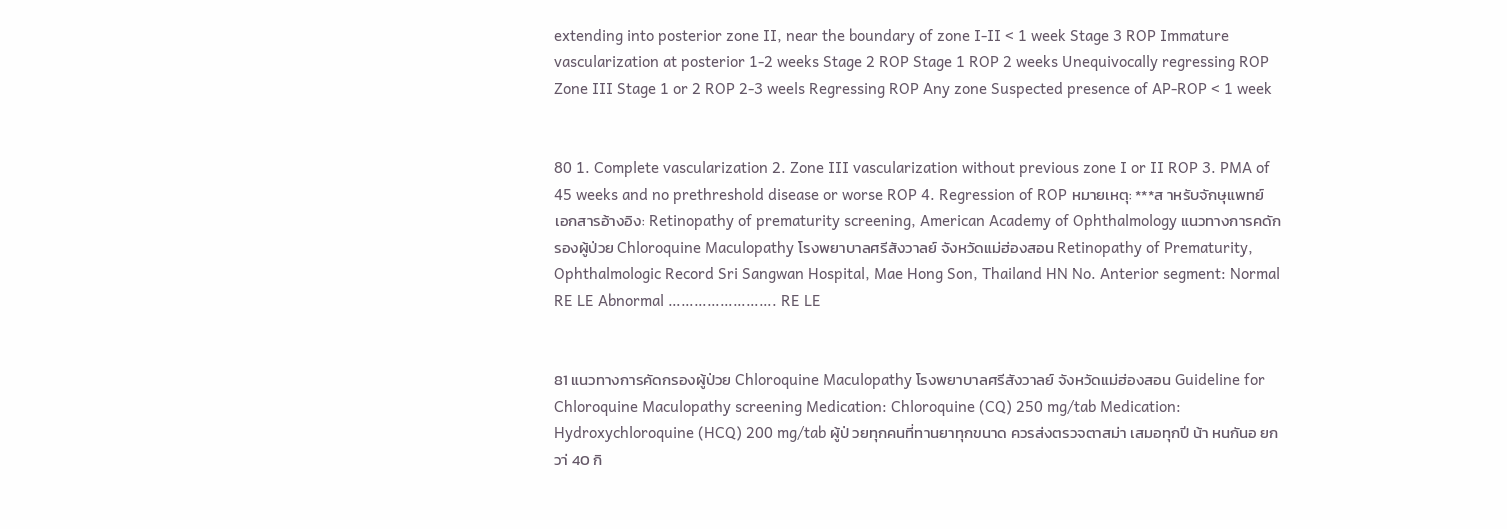extending into posterior zone II, near the boundary of zone I-II < 1 week Stage 3 ROP Immature vascularization at posterior 1-2 weeks Stage 2 ROP Stage 1 ROP 2 weeks Unequivocally regressing ROP Zone III Stage 1 or 2 ROP 2-3 weels Regressing ROP Any zone Suspected presence of AP-ROP < 1 week


80 1. Complete vascularization 2. Zone III vascularization without previous zone I or II ROP 3. PMA of 45 weeks and no prethreshold disease or worse ROP 4. Regression of ROP หมายเหตุ: ***ส าหรับจักษุแพทย์ เอกสารอ้างอิง: Retinopathy of prematurity screening, American Academy of Ophthalmology แนวทางการคดักรองผู้ป่วย Chloroquine Maculopathy โรงพยาบาลศรีสังวาลย์ จังหวัดแม่ฮ่องสอน Retinopathy of Prematurity, Ophthalmologic Record Sri Sangwan Hospital, Mae Hong Son, Thailand HN No. Anterior segment: Normal RE LE Abnormal ……………………. RE LE


81 แนวทางการคัดกรองผู้ป่วย Chloroquine Maculopathy โรงพยาบาลศรีสังวาลย์ จังหวัดแม่ฮ่องสอน Guideline for Chloroquine Maculopathy screening Medication: Chloroquine (CQ) 250 mg/tab Medication: Hydroxychloroquine (HCQ) 200 mg/tab ผู้ป่ วยทุกคนที่ทานยาทุกขนาด ควรส่งตรวจตาสม่า เสมอทุกปี น้า หนกันอ ยกวา่ 40 กิ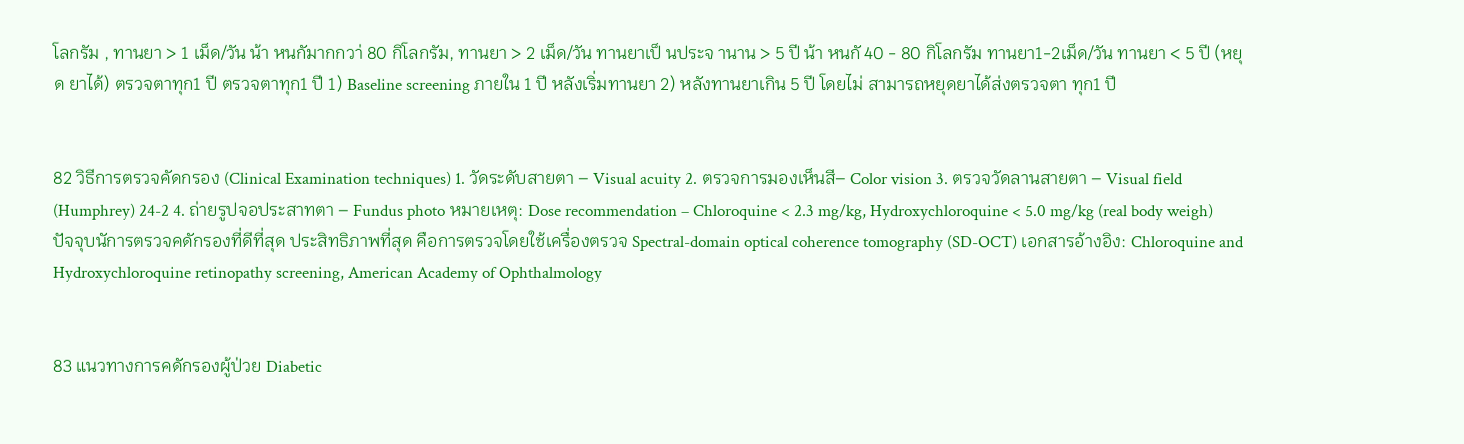โลกรัม , ทานยา > 1 เม็ด/วัน น้า หนกัมากกวา่ 80 กิโลกรัม, ทานยา > 2 เม็ด/วัน ทานยาเป็ นประจ านาน > 5 ปี น้า หนกั 40 - 80 กิโลกรัม ทานยา1-2เม็ด/วัน ทานยา < 5 ปี (หยุด ยาได้) ตรวจตาทุก1 ปี ตรวจตาทุก1 ปี 1) Baseline screening ภายใน 1 ปี หลังเริ่มทานยา 2) หลังทานยาเกิน 5 ปี โดยไม่ สามารถหยุดยาได้ส่งตรวจตา ทุก1 ปี


82 วิธีการตรวจคัดกรอง (Clinical Examination techniques) 1. วัดระดับสายตา – Visual acuity 2. ตรวจการมองเห็นสี– Color vision 3. ตรวจวัดลานสายตา – Visual field (Humphrey) 24-2 4. ถ่ายรูปจอประสาทตา – Fundus photo หมายเหตุ: Dose recommendation – Chloroquine < 2.3 mg/kg, Hydroxychloroquine < 5.0 mg/kg (real body weigh) ปัจจุบนัการตรวจคดักรองที่ดีที่สุด ประสิทธิภาพที่สุด คือการตรวจโดยใช้เครื่องตรวจ Spectral-domain optical coherence tomography (SD-OCT) เอกสารอ้างอิง: Chloroquine and Hydroxychloroquine retinopathy screening, American Academy of Ophthalmology


83 แนวทางการคดักรองผู้ป่วย Diabetic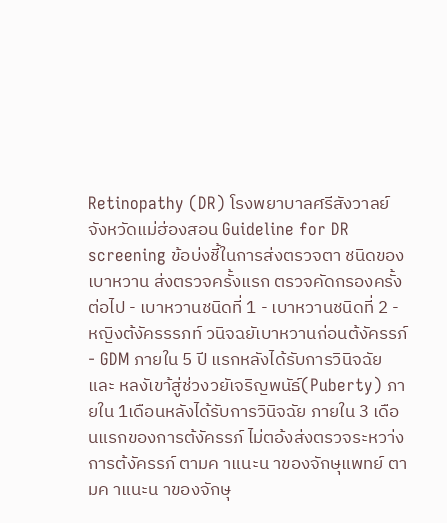Retinopathy (DR) โรงพยาบาลศรีสังวาลย์ จังหวัดแม่ฮ่องสอน Guideline for DR screening ข้อบ่งชี้ในการส่งตรวจตา ชนิดของเบาหวาน ส่งตรวจครั้งแรก ตรวจคัดกรองครั้งต่อไป - เบาหวานชนิดที่ 1 - เบาหวานชนิดที่ 2 - หญิงต้งัครรรภท์ วนิจฉยัเบาหวานก่อนต้งัครรภ์ - GDM ภายใน 5 ปี แรกหลังได้รับการวินิจฉัย และ หลงัเขา้สู่ช่วงวยัเจริญพนัธ์(Puberty) ภายใน 1เดือนหลังได้รับการวินิจฉัย ภายใน 3 เดือนแรกของการต้งัครรภ์ ไม่ตอ้งส่งตรวจระหวา่งการต้งัครรภ์ ตามค าแนะน าของจักษุแพทย์ ตามค าแนะน าของจักษุ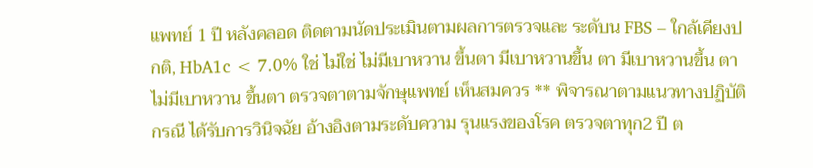แพทย์ 1 ปี หลังคลอด ติดตามนัดประเมินตามผลการตรวจและ ระดับน FBS – ใกล้เคียงปกติ, HbA1c < 7.0% ใช่ ไม่ใช่ ไม่มีเบาหวาน ขึ้นตา มีเบาหวานขึ้น ตา มีเบาหวานขึ้น ตา ไม่มีเบาหวาน ขึ้นตา ตรวจตาตามจักษุแพทย์ เห็นสมควร ** พิจารณาตามแนวทางปฏิบัติกรณี ได้รับการวินิจฉัย อ้างอิงตามระดับความ รุนแรงของโรค ตรวจตาทุก2 ปี ต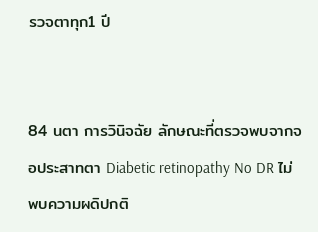รวจตาทุก1 ปี


84 นตา การวินิจฉัย ลักษณะที่ตรวจพบจากจอประสาทตา Diabetic retinopathy No DR ไม่พบความผดิปกติ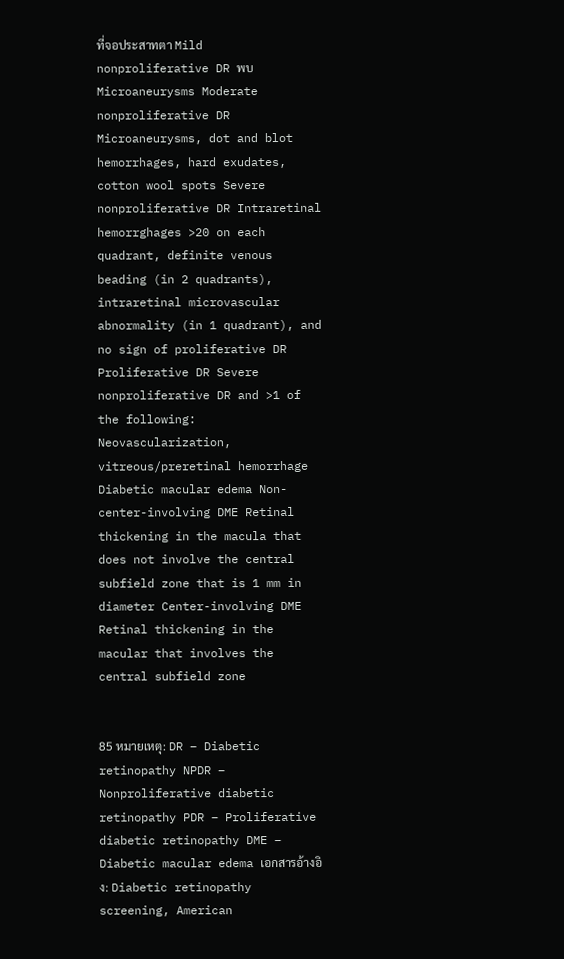ที่จอประสาทตา Mild nonproliferative DR พบ Microaneurysms Moderate nonproliferative DR Microaneurysms, dot and blot hemorrhages, hard exudates, cotton wool spots Severe nonproliferative DR Intraretinal hemorrghages >20 on each quadrant, definite venous beading (in 2 quadrants), intraretinal microvascular abnormality (in 1 quadrant), and no sign of proliferative DR Proliferative DR Severe nonproliferative DR and >1 of the following: Neovascularization, vitreous/preretinal hemorrhage Diabetic macular edema Non-center-involving DME Retinal thickening in the macula that does not involve the central subfield zone that is 1 mm in diameter Center-involving DME Retinal thickening in the macular that involves the central subfield zone


85 หมายเหตุ: DR – Diabetic retinopathy NPDR – Nonproliferative diabetic retinopathy PDR – Proliferative diabetic retinopathy DME – Diabetic macular edema เอกสารอ้างอิง: Diabetic retinopathy screening, American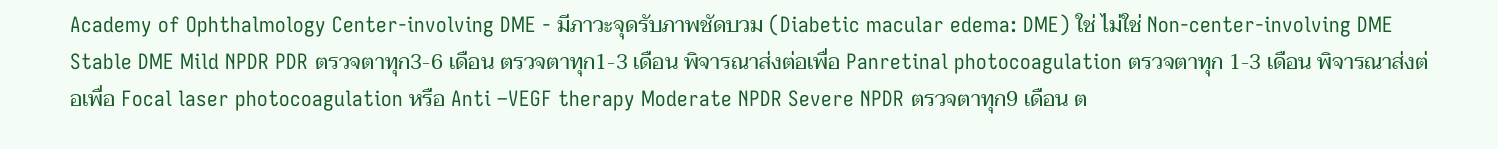Academy of Ophthalmology Center-involving DME - มีภาวะจุดรับภาพชัดบวม (Diabetic macular edema: DME) ใช่ ไม่ใช่ Non-center-involving DME Stable DME Mild NPDR PDR ตรวจตาทุก3-6 เดือน ตรวจตาทุก1-3 เดือน พิจารณาส่งต่อเพื่อ Panretinal photocoagulation ตรวจตาทุก 1-3 เดือน พิจารณาส่งต่อเพื่อ Focal laser photocoagulation หรือ Anti –VEGF therapy Moderate NPDR Severe NPDR ตรวจตาทุก9 เดือน ต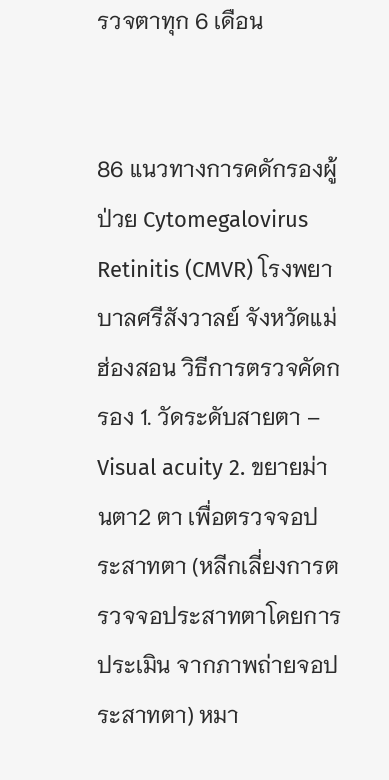รวจตาทุก 6 เดือน


86 แนวทางการคดักรองผู้ป่วย Cytomegalovirus Retinitis (CMVR) โรงพยาบาลศรีสังวาลย์ จังหวัดแม่ฮ่องสอน วิธีการตรวจคัดกรอง 1. วัดระดับสายตา – Visual acuity 2. ขยายม่านตา2 ตา เพื่อตรวจจอประสาทตา (หลีกเลี่ยงการตรวจจอประสาทตาโดยการประเมิน จากภาพถ่ายจอประสาทตา) หมา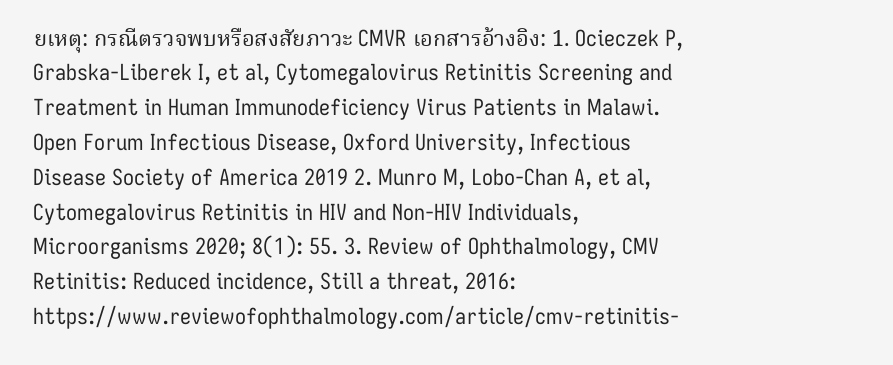ยเหตุ: กรณีตรวจพบหรือสงสัยภาวะ CMVR เอกสารอ้างอิง: 1. Ocieczek P, Grabska-Liberek I, et al, Cytomegalovirus Retinitis Screening and Treatment in Human Immunodeficiency Virus Patients in Malawi. Open Forum Infectious Disease, Oxford University, Infectious Disease Society of America 2019 2. Munro M, Lobo-Chan A, et al, Cytomegalovirus Retinitis in HIV and Non-HIV Individuals, Microorganisms 2020; 8(1): 55. 3. Review of Ophthalmology, CMV Retinitis: Reduced incidence, Still a threat, 2016: https://www.reviewofophthalmology.com/article/cmv-retinitis-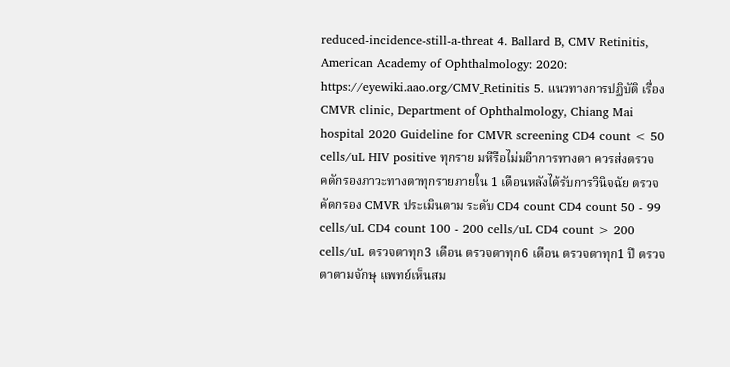reduced-incidence-still-a-threat 4. Ballard B, CMV Retinitis, American Academy of Ophthalmology: 2020: https://eyewiki.aao.org/CMV_Retinitis 5. แนวทางการปฏิบัติ เรื่อง CMVR clinic, Department of Ophthalmology, Chiang Mai hospital 2020 Guideline for CMVR screening CD4 count < 50 cells/uL HIV positive ทุกราย มหีรือไม่มอีาการทางตา ควรส่งตรวจ คดักรองภาวะทางตาทุกรายภายใน 1 เดือนหลังได้รับการวินิจฉัย ตรวจคัดกรอง CMVR ประเมินตาม ระดับ CD4 count CD4 count 50 - 99 cells/uL CD4 count 100 - 200 cells/uL CD4 count > 200 cells/uL ตรวจตาทุก3 เดือน ตรวจตาทุก6 เดือน ตรวจตาทุก1 ปี ตรวจตาตามจักษุ แพทย์เห็นสม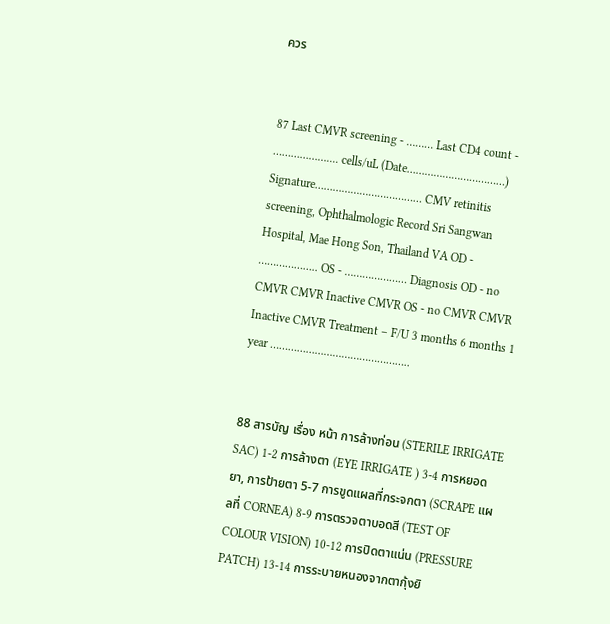ควร


87 Last CMVR screening - ……… Last CD4 count - ……………….... cells/uL (Date……………………………) Signature……………………………… CMV retinitis screening, Ophthalmologic Record Sri Sangwan Hospital, Mae Hong Son, Thailand VA OD - ……………….. OS - ………………… Diagnosis OD - no CMVR CMVR Inactive CMVR OS - no CMVR CMVR Inactive CMVR Treatment – F/U 3 months 6 months 1 year ………………………………………..


88 สารบัญ เรื่อง หน้า การล้างท่อน (STERILE IRRIGATE SAC) 1-2 การล้างตา (EYE IRRIGATE ) 3-4 การหยอดยา, การป้ายตา 5-7 การขูดแผลที่กระจกตา (SCRAPE แผลที่ CORNEA) 8-9 การตรวจตาบอดสี (TEST OF COLOUR VISION) 10-12 การปิดตาแน่น (PRESSURE PATCH) 13-14 การระบายหนองจากตากุ้งยิ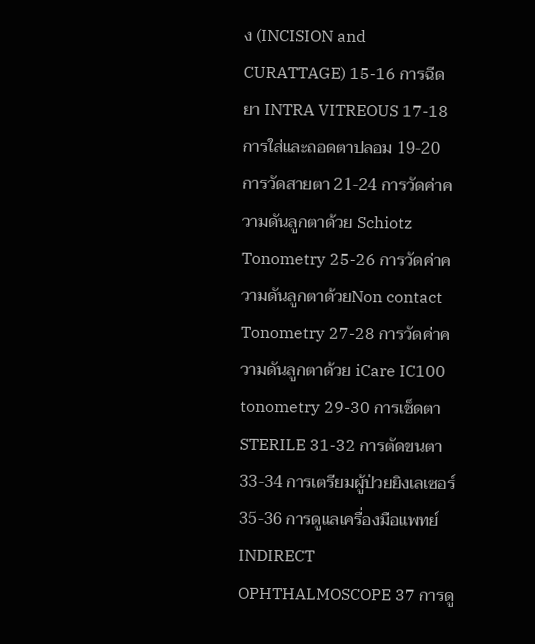ง (INCISION and CURATTAGE) 15-16 การฉีดยา INTRA VITREOUS 17-18 การใส่และถอดตาปลอม 19-20 การวัดสายตา 21-24 การวัดค่าความดันลูกตาด้วย Schiotz Tonometry 25-26 การวัดค่าความดันลูกตาด้วยNon contact Tonometry 27-28 การวัดค่าความดันลูกตาด้วย iCare IC100 tonometry 29-30 การเช็ดตา STERILE 31-32 การตัดขนตา 33-34 การเตรียมผู้ป่วยยิงเลเซอร์ 35-36 การดูแลเครื่องมือแพทย์ INDIRECT OPHTHALMOSCOPE 37 การดู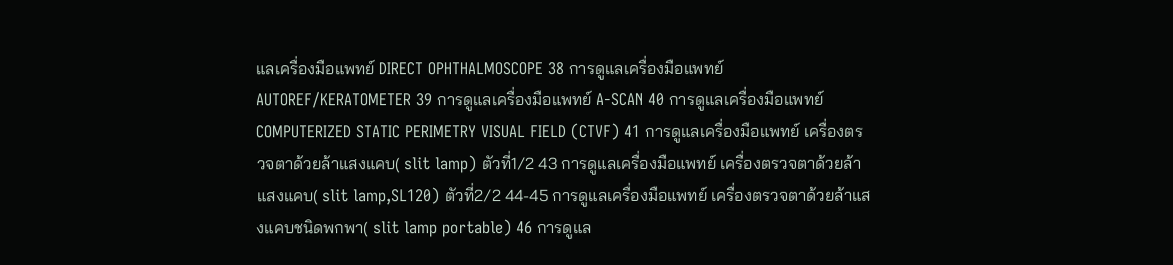แลเครื่องมือแพทย์ DIRECT OPHTHALMOSCOPE 38 การดูแลเครื่องมือแพทย์ AUTOREF/KERATOMETER 39 การดูแลเครื่องมือแพทย์ A-SCAN 40 การดูแลเครื่องมือแพทย์ COMPUTERIZED STATIC PERIMETRY VISUAL FIELD (CTVF) 41 การดูแลเครื่องมือแพทย์ เครื่องตรวจตาด้วยล้าแสงแคบ( slit lamp) ตัวที่1/2 43 การดูแลเครื่องมือแพทย์ เครื่องตรวจตาด้วยล้าแสงแคบ( slit lamp,SL120) ตัวที่2/2 44-45 การดูแลเครื่องมือแพทย์ เครื่องตรวจตาด้วยล้าแสงแคบชนิดพกพา( slit lamp portable) 46 การดูแล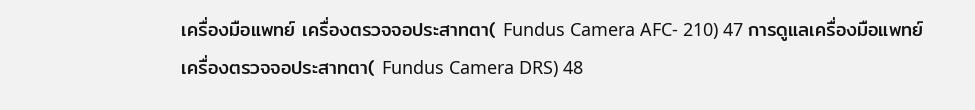เครื่องมือแพทย์ เครื่องตรวจจอประสาทตา( Fundus Camera AFC- 210) 47 การดูแลเครื่องมือแพทย์ เครื่องตรวจจอประสาทตา( Fundus Camera DRS) 48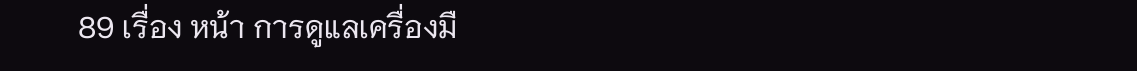89 เรื่อง หน้า การดูแลเครื่องมื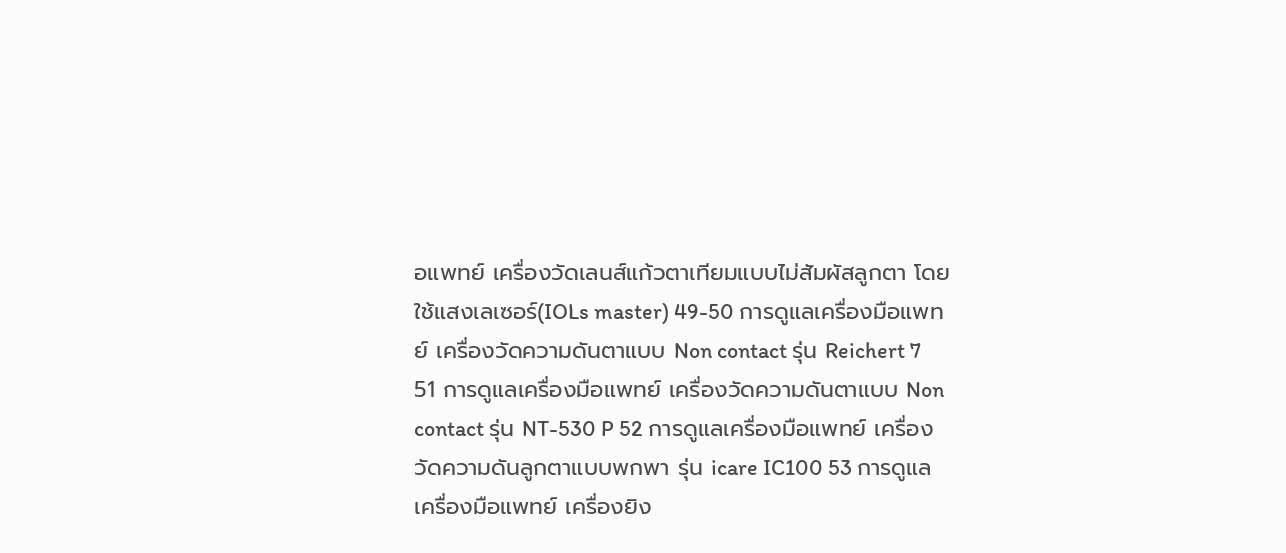อแพทย์ เครื่องวัดเลนส์แก้วตาเทียมแบบไม่สัมผัสลูกตา โดยใช้แสงเลเซอร์(IOLs master) 49-50 การดูแลเครื่องมือแพทย์ เครื่องวัดความดันตาแบบ Non contact รุ่น Reichert 7 51 การดูแลเครื่องมือแพทย์ เครื่องวัดความดันตาแบบ Non contact รุ่น NT-530 P 52 การดูแลเครื่องมือแพทย์ เครื่องวัดความดันลูกตาแบบพกพา รุ่น icare IC100 53 การดูแลเครื่องมือแพทย์ เครื่องยิง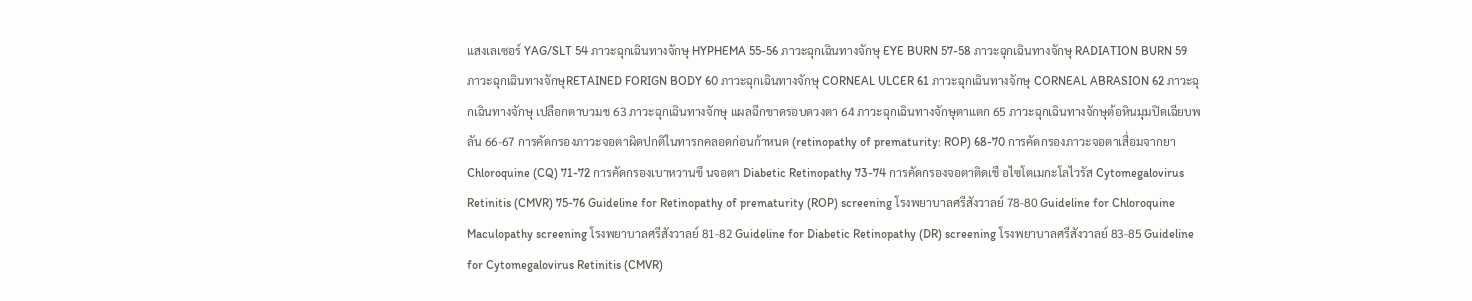แสงเลเซอร์ YAG/SLT 54 ภาวะฉุกเฉินทางจักษุ HYPHEMA 55-56 ภาวะฉุกเฉินทางจักษุ EYE BURN 57-58 ภาวะฉุกเฉินทางจักษุ RADIATION BURN 59 ภาวะฉุกเฉินทางจักษุRETAINED FORIGN BODY 60 ภาวะฉุกเฉินทางจักษุ CORNEAL ULCER 61 ภาวะฉุกเฉินทางจักษุ CORNEAL ABRASION 62 ภาวะฉุกเฉินทางจักษุ เปลือกตาบวมช 63 ภาวะฉุกเฉินทางจักษุ แผลฉีกขาดรอบดวงตา 64 ภาวะฉุกเฉินทางจักษุตาแตก 65 ภาวะฉุกเฉินทางจักษุต้อหินมุมปิดเฉียบพลัน 66-67 การคัดกรองภาวะจอตาผิดปกติในทารกคลอดก่อนก้าหนด (retinopathy of prematurity: ROP) 68-70 การคัดกรองภาวะจอตาเสื่อมจากยา Chloroquine (CQ) 71-72 การคัดกรองเบาหวานขึ นจอตา Diabetic Retinopathy 73-74 การคัดกรองจอตาติดเชื อไซโตเมกะโลไวรัส Cytomegalovirus Retinitis (CMVR) 75-76 Guideline for Retinopathy of prematurity (ROP) screening โรงพยาบาลศรีสังวาลย์ 78-80 Guideline for Chloroquine Maculopathy screening โรงพยาบาลศรีสังวาลย์ 81-82 Guideline for Diabetic Retinopathy (DR) screening โรงพยาบาลศรีสังวาลย์ 83-85 Guideline for Cytomegalovirus Retinitis (CMVR)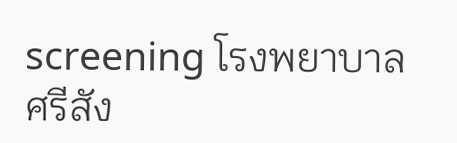screening โรงพยาบาลศรีสัง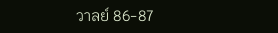วาลย์ 86-87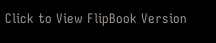Click to View FlipBook Version